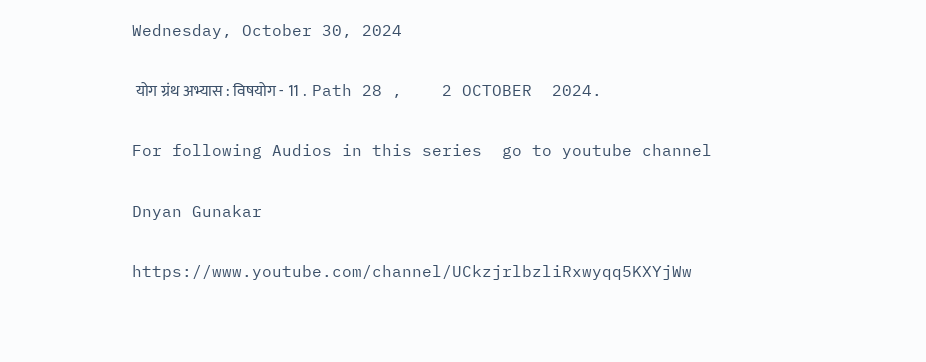Wednesday, October 30, 2024

 योग ग्रंथ अभ्यास : विषयोग - 11 .  Path 28 ,    2 OCTOBER  2024.

For following Audios in this series  go to youtube channel

Dnyan Gunakar

https://www.youtube.com/channel/UCkzjrlbzliRxwyqq5KXYjWw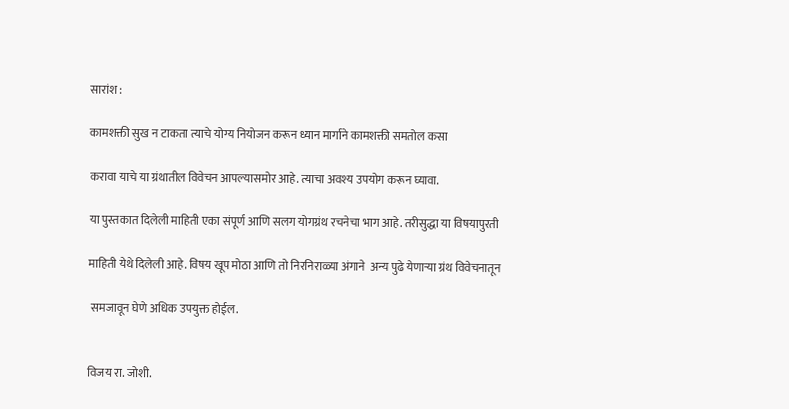सारांश :

कामशक्ती सुख न टाकता त्याचे योग्य नियोजन करून ध्यान मार्गाने कामशक्ती समतोल कसा

करावा याचे या ग्रंथातील विवेचन आपल्यासमोर आहे. त्याचा अवश्य उपयोग करून घ्यावा.

या पुस्तकात दिलेली माहिती एका संपूर्ण आणि सलग योगग्रंथ रचनेचा भाग आहे. तरीसुद्धा या विषयापुरती

माहिती येथे दिलेली आहे. विषय खूप मोठा आणि तो निरनिराळ्या अंगाने  अन्य पुढे येणाऱ्या ग्रंथ विवेचनातून

 समजावून घेणे अधिक उपयुक्त होईल.


विजय रा. जोशी.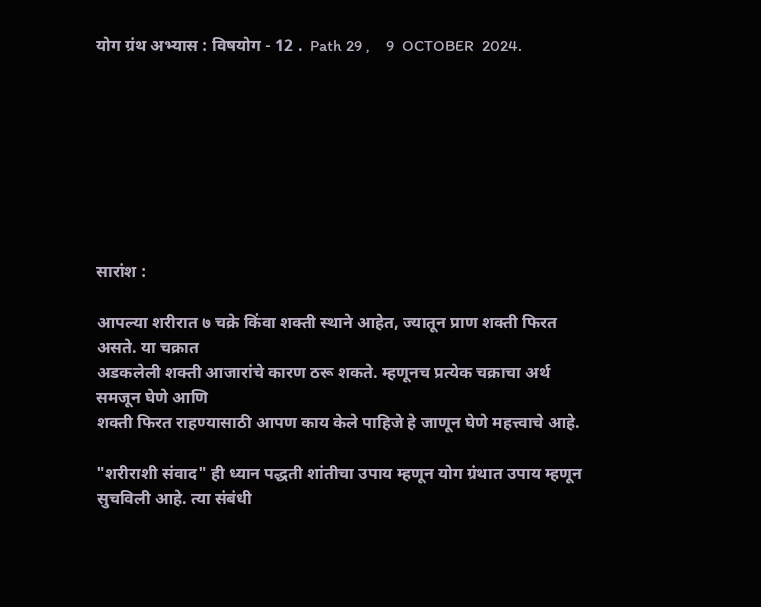योग ग्रंथ अभ्यास : विषयोग - 12 .  Path 29 ,    9  OCTOBER  2024.








सारांश :

आपल्या शरीरात ७ चक्रे किंवा शक्ती स्थाने आहेत, ज्यातून प्राण शक्ती फिरत असते. या चक्रात
अडकलेली शक्ती आजारांचे कारण ठरू शकते. म्हणूनच प्रत्येक चक्राचा अर्थ समजून घेणे आणि
शक्ती फिरत राहण्यासाठी आपण काय केले पाहिजे हे जाणून घेणे महत्त्वाचे आहे.

"शरीराशी संवाद" ही ध्यान पद्धती शांतीचा उपाय म्हणून योग ग्रंथात उपाय म्हणून सुचविली आहे. त्या संबंधी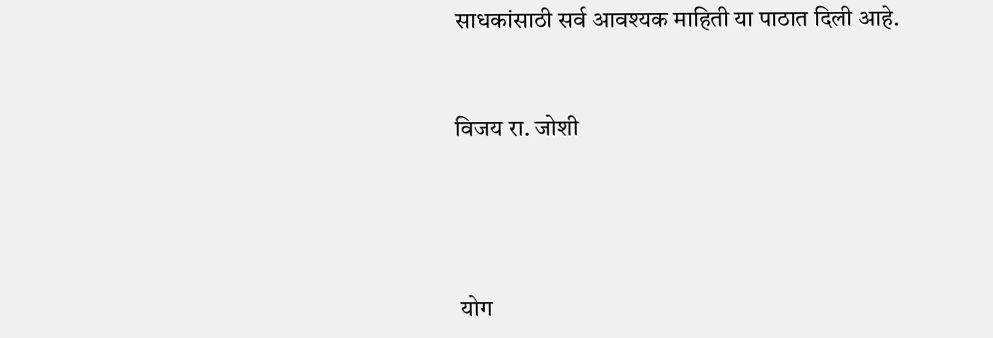साधकांसाठी सर्व आवश्यक माहिती या पाठात दिली आहे.


विजय रा. जोशी




 योग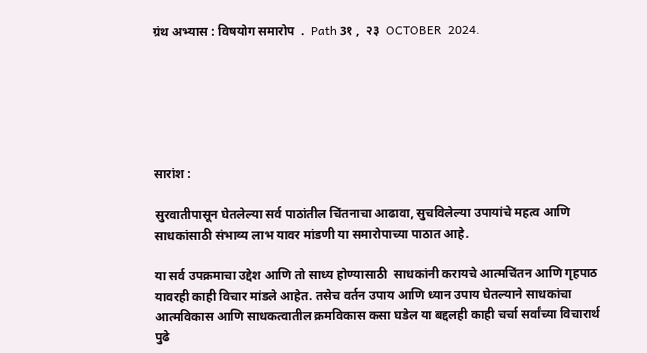ग्रंथ अभ्यास : विषयोग समारोप  .  Path 3१ ,  २३  OCTOBER  2024.






सारांश :

सुरवातीपासून घेतलेल्या सर्व पाठांतील चिंतनाचा आढावा, सुचविलेल्या उपायांचे महत्व आणि साधकांसाठी संभाव्य लाभ यावर मांडणी या समारोपाच्या पाठात आहे.

या सर्व उपक्रमाचा उद्देश आणि तो साध्य होण्यासाठी  साधकांनी करायचे आत्मचिंतन आणि गृहपाठ यावरही काही विचार मांडले आहेत. तसेच वर्तन उपाय आणि ध्यान उपाय घेतल्याने साधकांचा आत्मविकास आणि साधकत्वातील क्रमविकास कसा घडेल या बद्दलही काही चर्चा सर्वांच्या विचारार्थ पुढे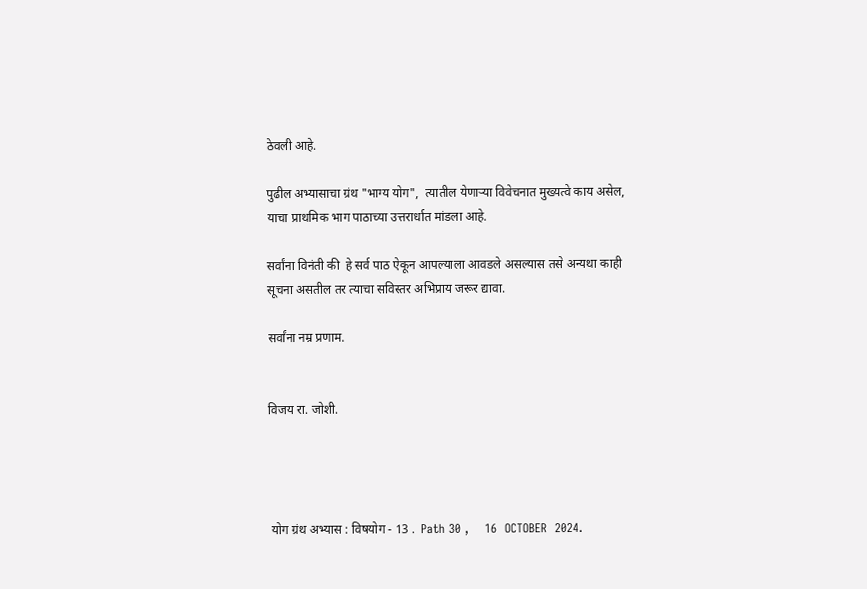ठेवली आहे.

पुढील अभ्यासाचा ग्रंथ "भाग्य योग",  त्यातील येणाऱ्या विवेचनात मुख्यत्वे काय असेल, याचा प्राथमिक भाग पाठाच्या उत्तरार्धात मांडला आहे.

सर्वांना विनंती की  हे सर्व पाठ ऐकून आपल्याला आवडले असल्यास तसे अन्यथा काही  सूचना असतील तर त्याचा सविस्तर अभिप्राय जरूर द्यावा.

सर्वांना नम्र प्रणाम.


विजय रा. जोशी.




 योग ग्रंथ अभ्यास : विषयोग - 13 .  Path 30 ,    16  OCTOBER  2024.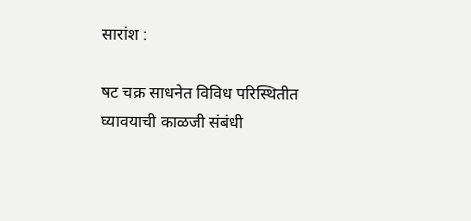सारांश :

षट चक्र साधनेत विविध परिस्थितीत घ्यावयाची काळजी संबंधी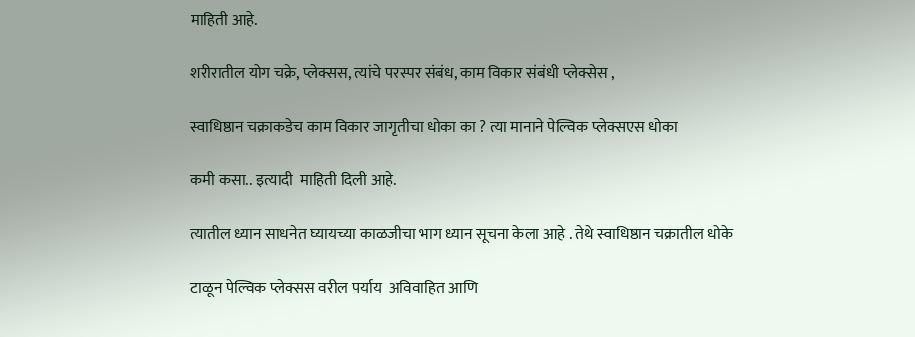माहिती आहे.

शरीरातील योग चक्रे, प्लेक्सस, त्यांचे परस्पर संबंध, काम विकार संबंधी प्लेक्सेस ,

स्वाधिष्ठान चक्राकडेच काम विकार जागृतीचा धोका का ? त्या मानाने पेल्विक प्लेक्सएस धोका

कमी कसा.. इत्यादी  माहिती दिली आहे.

त्यातील ध्यान साधनेत घ्यायच्या काळजीचा भाग ध्यान सूचना केला आहे . तेथे स्वाधिष्ठान चक्रातील धोके

टाळून पेल्विक प्लेक्सस वरील पर्याय  अविवाहित आणि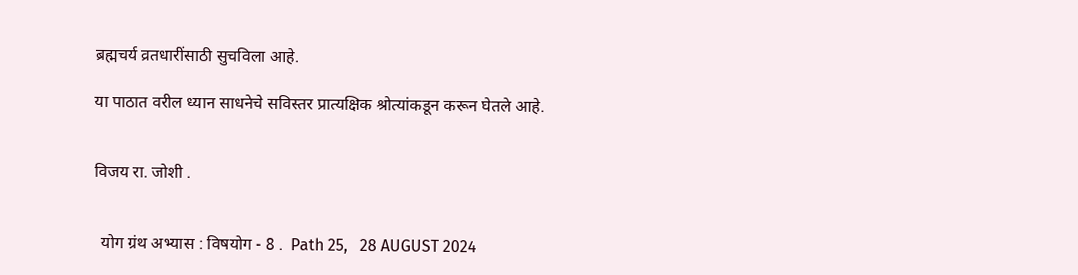ब्रह्मचर्य व्रतधारींसाठी सुचविला आहे.

या पाठात वरील ध्यान साधनेचे सविस्तर प्रात्यक्षिक श्रोत्यांकडून करून घेतले आहे.


विजय रा. जोशी .


  योग ग्रंथ अभ्यास : विषयोग - 8 .  Path 25,   28 AUGUST 2024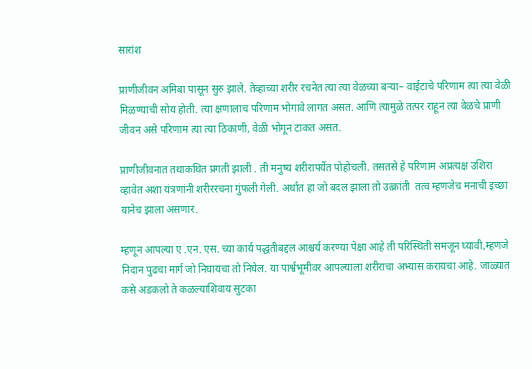सारांश

प्राणीजीवन अमिबा पासून सुरु झाले. तेव्हाच्या शरीर रचनेत त्या त्या वेळच्या बऱ्या– वाईटाचे परिणाम त्या त्या वेळी मिळण्याची सोय होती. त्या क्षणालाच परिणाम भोगावे लागत असत. आणि त्यामुळे तत्पर राहून त्या वेळचे प्राणी जीवन असे परिणाम त्या त्या ठिकाणी, वेळी भोगून टाकत असत.

प्राणीजीवनात तथाकथित प्रगती झाली . ती मनुष्य शरीरापर्येत पोहोचली. तसतसे हे परिणाम अप्रत्यक्ष उशिरा व्हावेत अशा यंत्रणांनी शरीररचना गुंफली गेली. अर्थात हा जो बदल झाला तो उत्क्रांती  तत्व म्हणजेच मनाची इच्छा यानेच झाला असणार.

म्हणून आपल्या ए .एन. एस. च्या कार्य पद्धतीबद्दल आश्चर्य करण्या पेक्षा आहे ती परिस्थिती समजून घ्यावी,म्हणजे निदान पुढचा मार्ग जो निघायचा तो निघेल. या पार्श्वभूमीवर आपल्याला शरीराचा अभ्यास करायचा आहे. जाळ्यात कसे अडकलो ते कळल्याशिवाय सुटका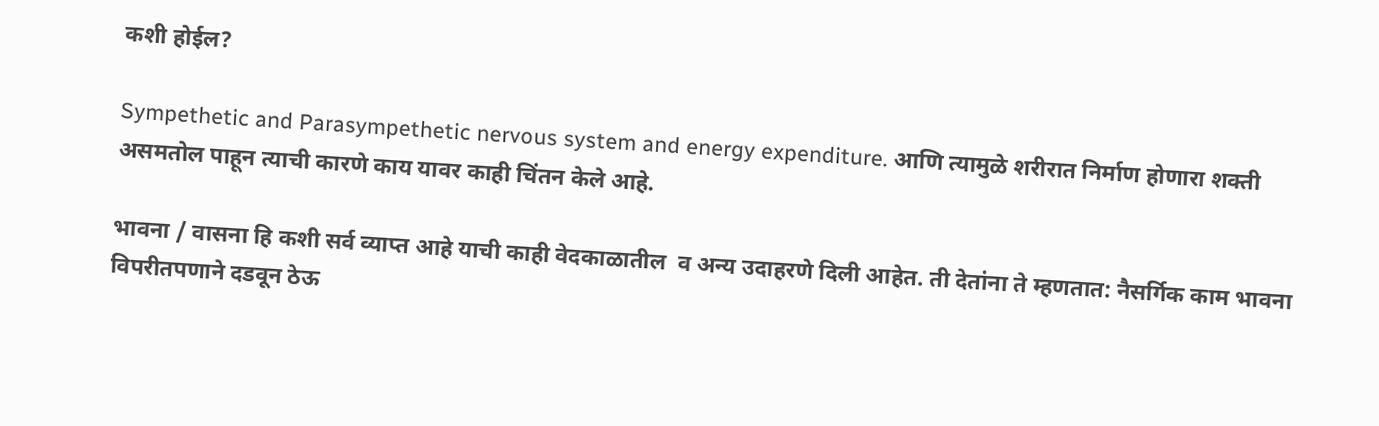कशी होईल?

Sympethetic and Parasympethetic nervous system and energy expenditure. आणि त्यामुळे शरीरात निर्माण होणारा शक्ती असमतोल पाहून त्याची कारणे काय यावर काही चिंतन केले आहे.

भावना / वासना हि कशी सर्व व्याप्त आहे याची काही वेदकाळातील  व अन्य उदाहरणे दिली आहेत. ती देतांना ते म्हणतात: नैसर्गिक काम भावना विपरीतपणाने दडवून ठेऊ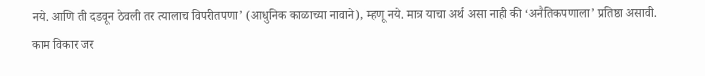नये. आणि ती दडवून ठेवली तर त्यालाच विपरीतपणा’ (आधुनिक काळाच्या नावाने), म्हणू नये. मात्र याचा अर्थ असा नाही की ‘अनैतिकपणाला’ प्रतिष्ठा असावी. काम विकार जर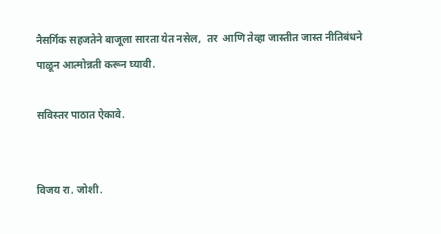नैसर्गिक सहजतेने बाजूला सारता येत नसेल,  तर  आणि तेव्हा जास्तीत जास्त नीतिबंधने पाळून आत्मोन्नती करून घ्यावी.

सविस्तर पाठात ऐकावे.


विजय रा. जोशी.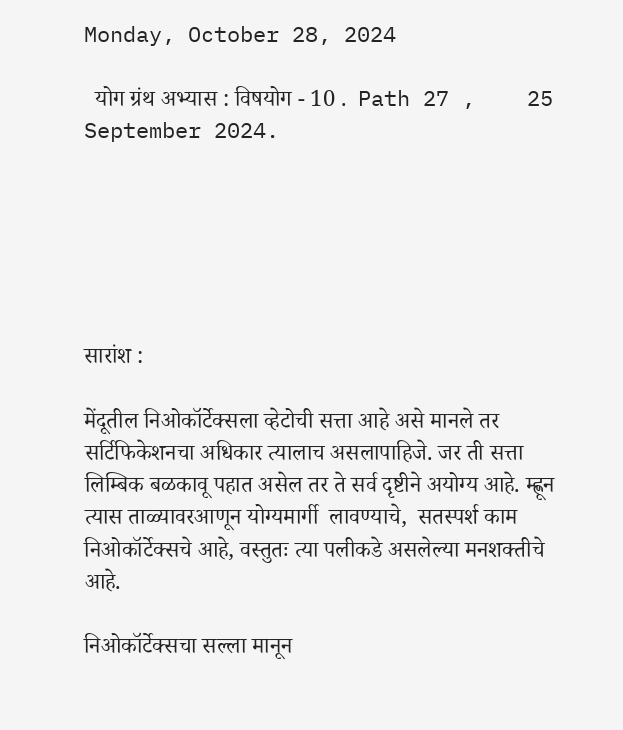Monday, October 28, 2024

  योग ग्रंथ अभ्यास : विषयोग - 10 .  Path 27 ,    25 September 2024.






सारांश :

मेंदूतील निओकॉर्टेक्सला व्हेटोची सत्ता आहे असे मानले तर सर्टिफिकेशनचा अधिकार त्यालाच असलापाहिजे. जर ती सत्ता लिम्बिक बळकावू पहात असेल तर ते सर्व दृष्टीने अयोग्य आहे. म्ह्णून त्यास ताळ्यावरआणून योग्यमार्गी  लावण्याचे,  सतस्पर्श काम निओकॉर्टेक्सचे आहे, वस्तुतः त्या पलीकडे असलेल्या मनशक्तीचे आहे.

निओकॉर्टेक्सचा सल्ला मानून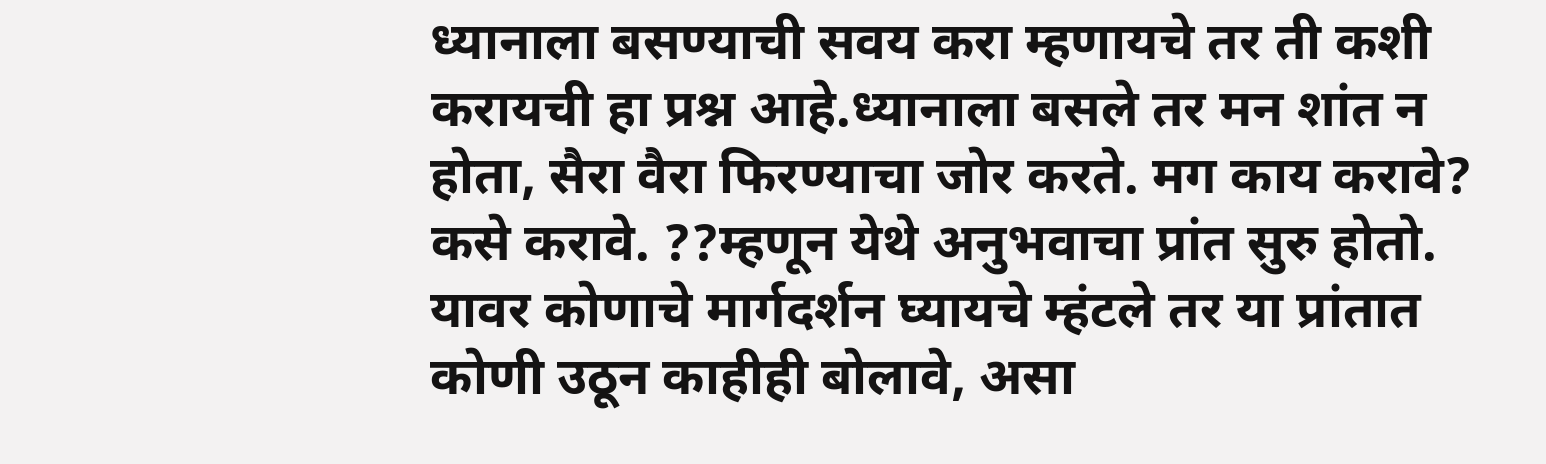ध्यानाला बसण्याची सवय करा म्हणायचे तर ती कशी करायची हा प्रश्न आहे.ध्यानाला बसले तर मन शांत न होता, सैरा वैरा फिरण्याचा जोर करते. मग काय करावे? कसे करावे. ??म्हणून येथे अनुभवाचा प्रांत सुरु होतो.  यावर कोणाचे मार्गदर्शन घ्यायचे म्हंटले तर या प्रांतात कोणी उठून काहीही बोलावे, असा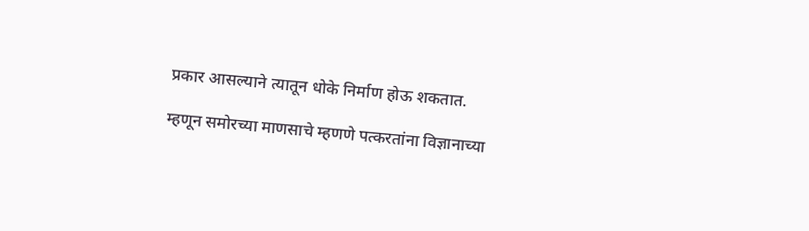प्रकार आसल्याने त्यातून धोके निर्माण होऊ शकतात.

म्हणून समोरच्या माणसाचे म्हणणे पत्करतांना विज्ञानाच्या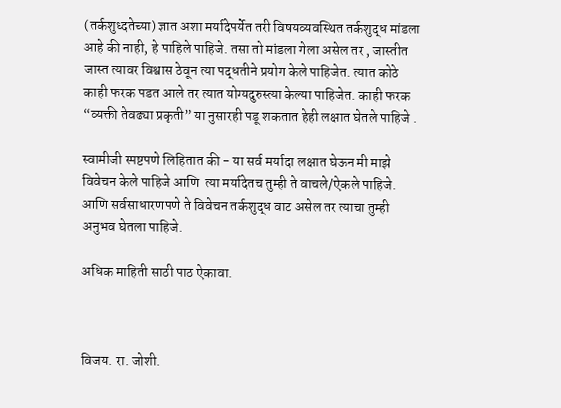(तर्कशुध्दतेच्या) ज्ञात अशा मर्यादेपर्येत तरी विषयव्यवस्थित तर्कशुद्ध मांडला आहे की नाही, हे पाहिले पाहिजे. तसा तो मांडला गेला असेल तर , जास्तीत जास्त त्यावर विश्वास ठेवून त्या पद्धतीने प्रयोग केले पाहिजेत. त्यात कोठे काही फरक पडत आले तर त्यात योग्यदुरुस्त्या केल्या पाहिजेत. काही फरक “व्यक्ती तेवढ्या प्रकृती” या नुसारही पडू शकतात हेही लक्षात घेतले पाहिजे .

स्वामीजी स्पष्टपणे लिहितात की - या सर्व मर्यादा लक्षात घेऊन मी माझे विवेचन केले पाहिजे आणि  त्या मर्यादेतच तुम्ही ते वाचले/ऐकले पाहिजे. आणि सर्वसाधारणपणे ते विवेचन तर्कशुद्ध वाट असेल तर त्याचा तुम्ही अनुभव घेतला पाहिजे.

अधिक माहिती साठी पाठ ऐकावा.



विजय. रा. जोशी.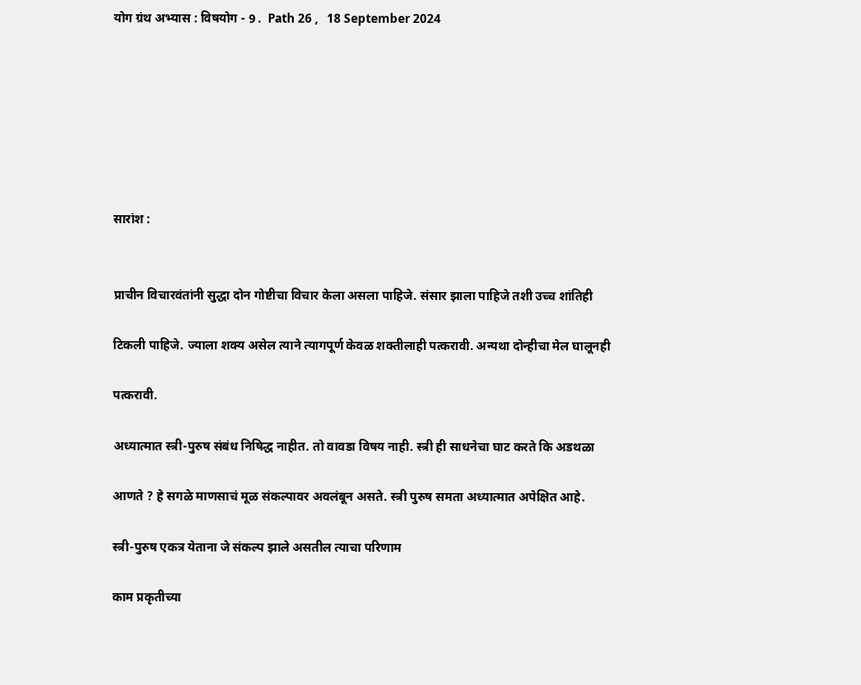योग ग्रंथ अभ्यास : विषयोग - 9 .  Path 26 ,   18 September 2024







सारांश :


प्राचीन विचारवंतांनी सुद्धा दोन गोष्टीचा विचार केला असला पाहिजे. संसार झाला पाहिजे तशी उच्च शांतिही

टिकली पाहिजे. ज्याला शक्य असेल त्याने त्यागपूर्ण केवळ शक्तीलाही पत्करावी. अन्यथा दोन्हीचा मेल घालूनही

पत्करावी.

अध्यात्मात स्त्री-पुरुष संबंध निषिद्ध नाहीत. तो वावडा विषय नाही. स्त्री ही साधनेचा घाट करते कि अडथळा

आणते ? हे सगळे माणसाचं मूळ संकल्पावर अवलंबून असते. स्त्री पुरुष समता अध्यात्मात अपेक्षित आहे.

स्त्री-पुरुष एकत्र येताना जे संकल्प झाले असतील त्याचा परिणाम

काम प्रकृतीच्या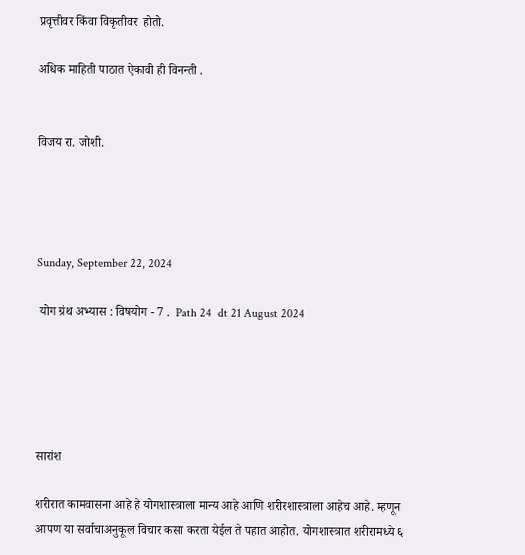प्रवृत्तीवर किंवा विकृतीवर  होतो.

अधिक माहिती पाठात ऐकावी ही विनन्ती .


विजय रा. जोशी.




Sunday, September 22, 2024

 योग ग्रंथ अभ्यास : विषयोग - 7 .  Path 24  dt 21 August 2024





सारांश

शरीरात कामवासना आहे हे योगशास्त्राला मान्य आहे आणि शरीरशास्त्राला आहेच आहे. म्हणून आपण या सर्वाचाअनुकूल विचार कसा करता येईल ते पहात आहोत. योगशास्त्रात शरीरामध्ये ६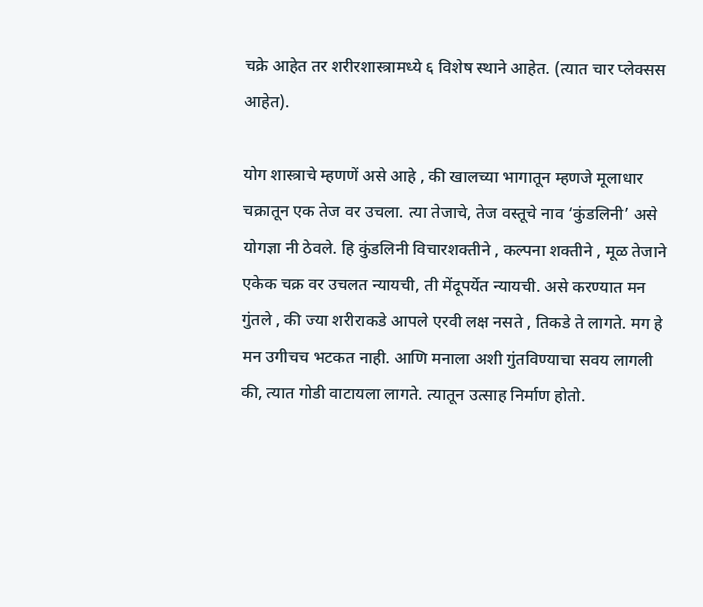चक्रे आहेत तर शरीरशास्त्रामध्ये ६ विशेष स्थाने आहेत. (त्यात चार प्लेक्सस आहेत).

योग शास्त्राचे म्हणणें असे आहे , की खालच्या भागातून म्हणजे मूलाधार चक्रातून एक तेज वर उचला. त्या तेजाचे, तेज वस्तूचे नाव ‘कुंडलिनी’ असे योगज्ञा नी ठेवले. हि कुंडलिनी विचारशक्तीने , कल्पना शक्तीने , मूळ तेजाने एकेक चक्र वर उचलत न्यायची, ती मेंदूपर्येत न्यायची. असे करण्यात मन गुंतले , की ज्या शरीराकडे आपले एरवी लक्ष नसते , तिकडे ते लागते. मग हे मन उगीचच भटकत नाही. आणि मनाला अशी गुंतविण्याचा सवय लागली की, त्यात गोडी वाटायला लागते. त्यातून उत्साह निर्माण होतो.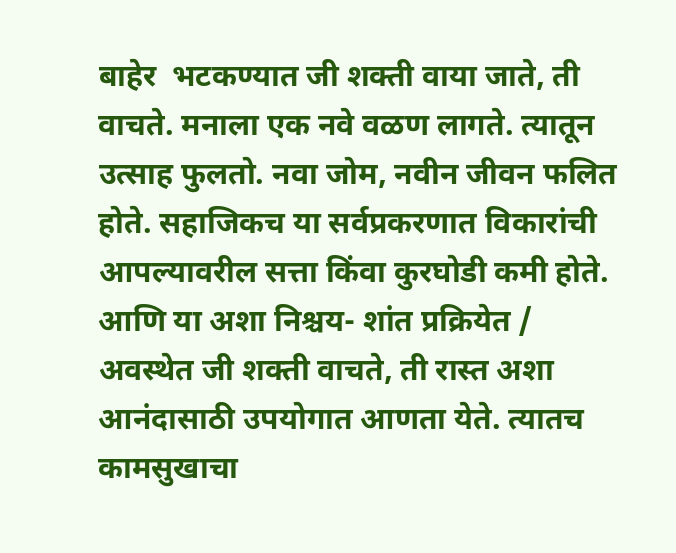बाहेर  भटकण्यात जी शक्ती वाया जाते, ती वाचते. मनाला एक नवे वळण लागते. त्यातून उत्साह फुलतो. नवा जोम, नवीन जीवन फलित होते. सहाजिकच या सर्वप्रकरणात विकारांची आपल्यावरील सत्ता किंवा कुरघोडी कमी होते. आणि या अशा निश्चय- शांत प्रक्रियेत / अवस्थेत जी शक्ती वाचते, ती रास्त अशा आनंदासाठी उपयोगात आणता येते. त्यातच कामसुखाचा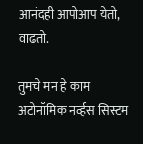आनंदही आपोआप येतो, वाढतो.

तुमचे मन हे काम अटोनॉमिक नर्व्हस सिस्टम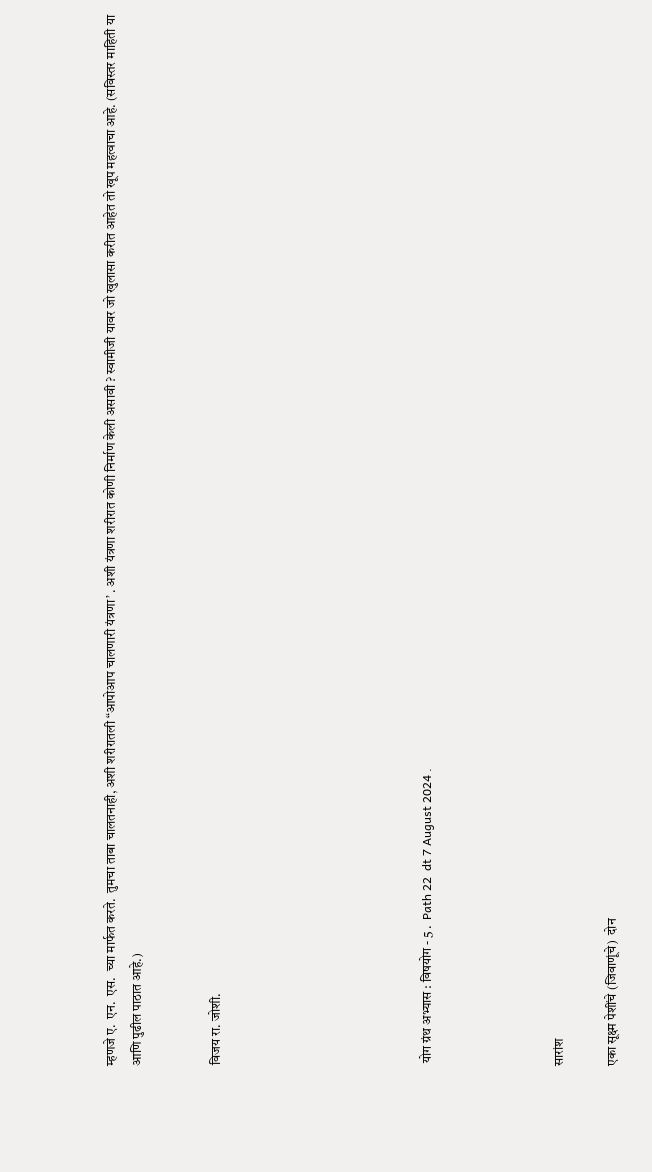म्हणजे ए.  एन.  एस.  च्या मार्फत करते.  तुमचा ताबा चालतनाही, अशी शरीरातली “आपोआप चालणारी यंत्रणा’ . अशी यंत्रणा शरीरात कोणी निर्माण केली असावी ? स्वामीजी यावर जो खुलासा करीत आहेत तो खूप महत्वाचा आहे. (सविस्तर माहिती या आणि पुढील पाठात आहे.)


विजय रा. जोशी.







 योग ग्रंथ अभ्यास : विषयोग - 5 .  Path 22  dt 7 August 2024 .




सारांश

एका सूक्ष्म पेशींचे (जिवाणूंचे)  दोन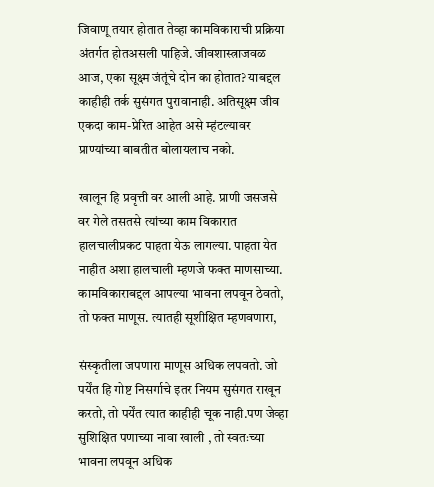जिवाणू तयार होतात तेव्हा कामविकाराची प्रक्रिया अंतर्गत होतअसली पाहिजे. जीवशास्त्राजवळ आज, एका सूक्ष्म जंतूंचे दोन का होतात? याबद्दल काहीही तर्क सुसंगत पुरावानाही. अतिसूक्ष्म जीव एकदा काम-प्रेरित आहेत असे म्हंटल्यावर प्राण्यांच्या बाबतीत बोलायलाच नको.

खालून हि प्रवृत्ती वर आली आहे. प्राणी जसजसे वर गेले तसतसे त्यांच्या काम विकारात हालचालीप्रकट पाहता येऊ लागल्या. पाहता येत नाहीत अशा हालचाली म्हणजे फक्त माणसाच्या. कामविकाराबद्दल आपल्या भावना लपवून ठेवतो, तो फक्त माणूस. त्यातही सूशीक्षित म्हणवणारा,

संस्कृतीला जपणारा माणूस अधिक लपवतो. जो पर्येंत हि गोष्ट निसर्गाचे इतर नियम सुसंगत राखून करतो, तो पर्येंत त्यात काहीही चूक नाही.पण जेव्हा सुशिक्षित पणाच्या नावा खाली , तो स्वतःच्या भावना लपवून अधिक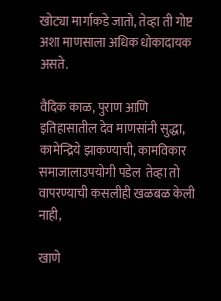खोट्या मार्गाकडे जातो, तेव्हा ती गोष्ट अशा माणसाला अधिक धोकादायक असते.

वैदिक काळ, पुराण आणि इतिहासातील देव माणसांनी सुद्धा, कामेन्द्रिये झाकण्याची, कामविकार समाजालाउपयोगी पडेल  तेव्हा तो वापरण्याची कसलीही खळबळ केली नाही,

खाणे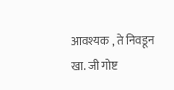आवश्यक , ते निवडून खा. जी गोष्ट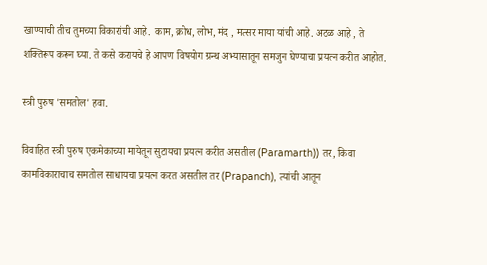खाण्याची तीच तुमच्या विकारांची आहे.  काम, क्रोध, लोभ, मंद , मत्सर माया यांची आहे. अटळ आहे , ते शक्तिरूप करून घ्या. ते कसे करायचे हे आपण विषयोग ग्रन्थ अभ्यासातून समजुन घेण्याचा प्रयत्न करीत आहोत.

स्त्री पुरुष 'समतोल' हवा.

विवाहित स्त्री पुरुष एकमेकाच्या मायेतून सुटायचा प्रयत्न करीत असतील (Paramarth)) तर, किवा कामविकाराचाच समतोल साधायचा प्रयत्न करत असतील तर (Prapanch), त्यांची आतून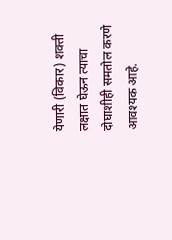येणारी (विकार) शक्ती लक्षात घेऊन त्याचा दोघाशीही समतोल करणे आवश्यक आहे.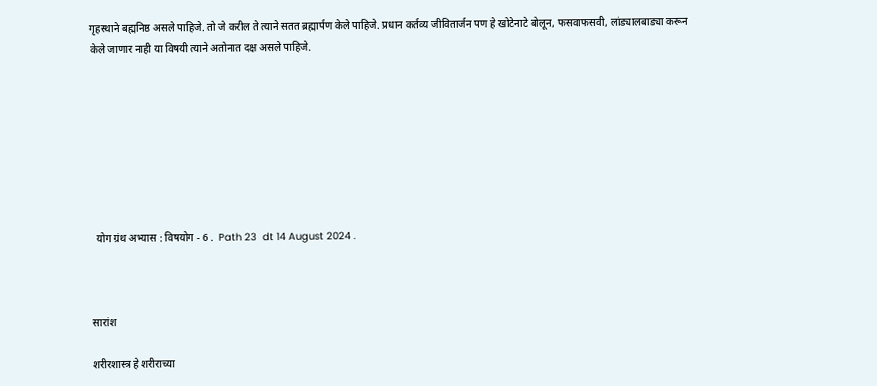गृहस्थाने बह्मनिष्ठ असले पाहिजे. तो जे करील ते त्याने सतत ब्रह्मार्पण केले पाहिजे. प्रधान कर्तव्य जीवितार्जन पण हे खोटेनाटे बोलून, फसवाफसवी, लांड्यालबाड्या करून केले जाणार नाही या विषयी त्याने अतोनात दक्ष असले पाहिजे.








  योग ग्रंथ अभ्यास : विषयोग - 6 .  Path 23  dt 14 August 2024 .



सारांश

शरीरशास्त्र हे शरीराच्या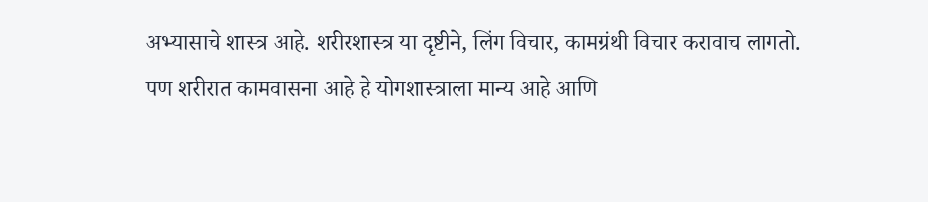अभ्यासाचे शास्त्र आहे. शरीरशास्त्र या दृष्टीने, लिंग विचार, कामग्रंथी विचार करावाच लागतो. पण शरीरात कामवासना आहे हे योगशास्त्राला मान्य आहे आणि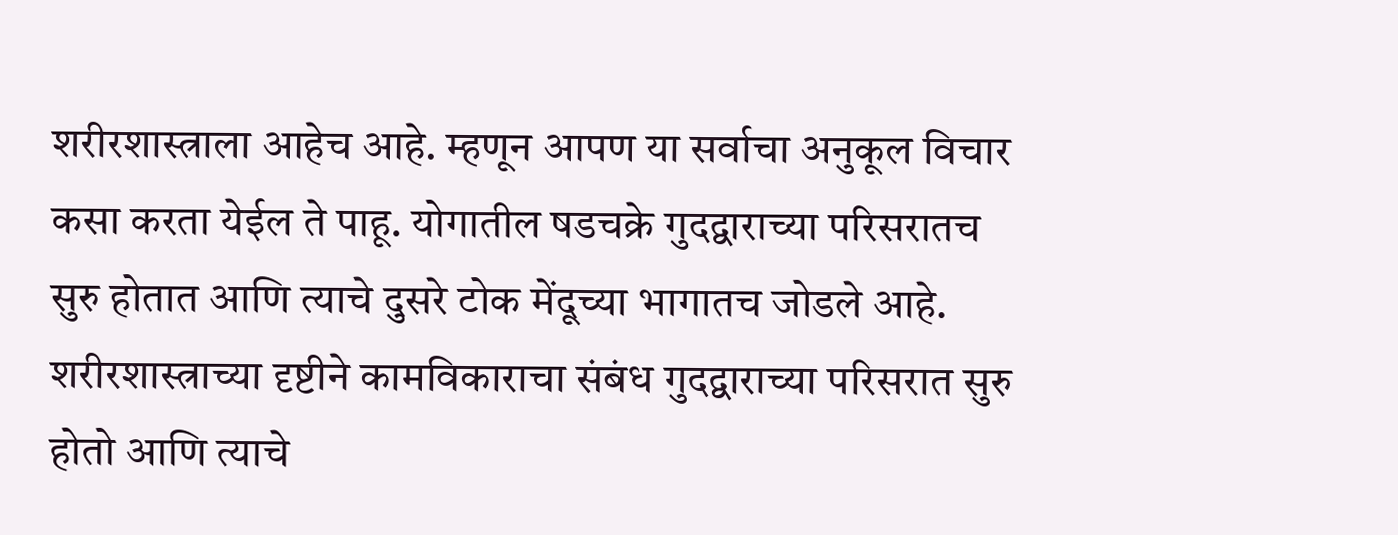शरीरशास्त्राला आहेच आहे. म्हणून आपण या सर्वाचा अनुकूल विचार कसा करता येईल ते पाहू. योगातील षडचक्रे गुदद्वाराच्या परिसरातच सुरु होतात आणि त्याचे दुसरे टोक मेंदूच्या भागातच जोडले आहे. शरीरशास्त्राच्या दृष्टीने कामविकाराचा संबंध गुदद्वाराच्या परिसरात सुरु होतो आणि त्याचे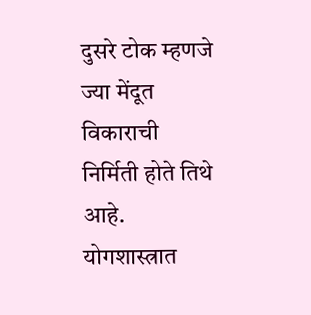दुसरे टोक म्हणजे ज्या मेंदूत विकाराची निर्मिती होते तिथे आहे. योगशास्त्रात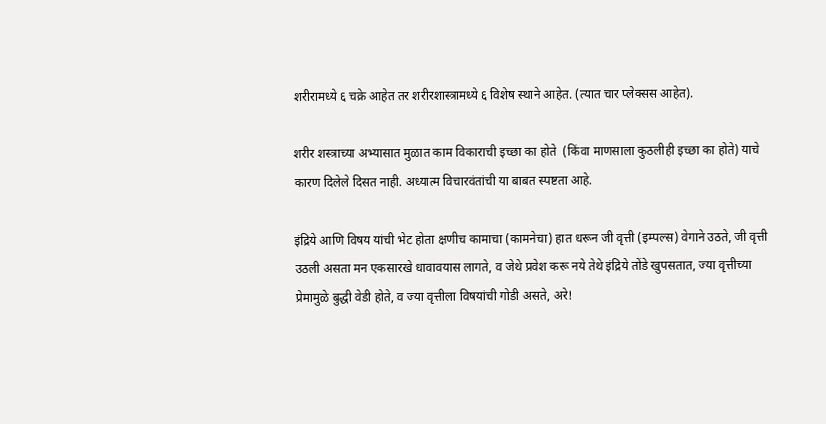शरीरामध्ये ६ चक्रे आहेत तर शरीरशास्त्रामध्ये ६ विशेष स्थाने आहेत. (त्यात चार प्लेक्सस आहेत).

शरीर शस्त्राच्या अभ्यासात मुळात काम विकाराची इच्छा का होते  (किंवा माणसाला कुठलीही इच्छा का होते) याचे कारण दिलेले दिसत नाही. अध्यात्म विचारवंतांची या बाबत स्पष्टता आहे.

इंद्रिये आणि विषय यांची भेट होता क्षणीच कामाचा (कामनेचा) हात धरून जी वृत्ती (इम्पल्स) वेगाने उठते, जी वृत्ती उठली असता मन एकसारखे धावावयास लागते, व जेथे प्रवेश करू नये तेथे इंद्रिये तोंडे खुपसतात, ज्या वृत्तीच्या प्रेमामुळे बुद्धी वेडी होते, व ज्या वृत्तीला विषयांची गोडी असते, अरे!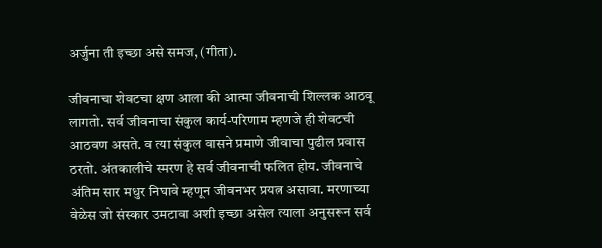अर्जुना ती इच्छा असे समज, (गीता).

जीवनाचा शेवटचा क्षण आला की आत्मा जीवनाची शिल्लक आठवू लागतो. सर्व जीवनाचा संकुल कार्य-परिणाम म्हणजे ही शेवटची आठवण असते. व त्या संकुल वासने प्रमाणे जीवाचा पुढील प्रवास ठरतो. अंतकालीचे स्मरण हे सर्व जीवनाची फलित होय. जीवनाचे अंतिम सार मधुर निघावे म्हणून जीवनभर प्रयत्न असावा. मरणाच्या वेळेस जो संस्कार उमटावा अशी इच्छा असेल त्याला अनुसरून सर्व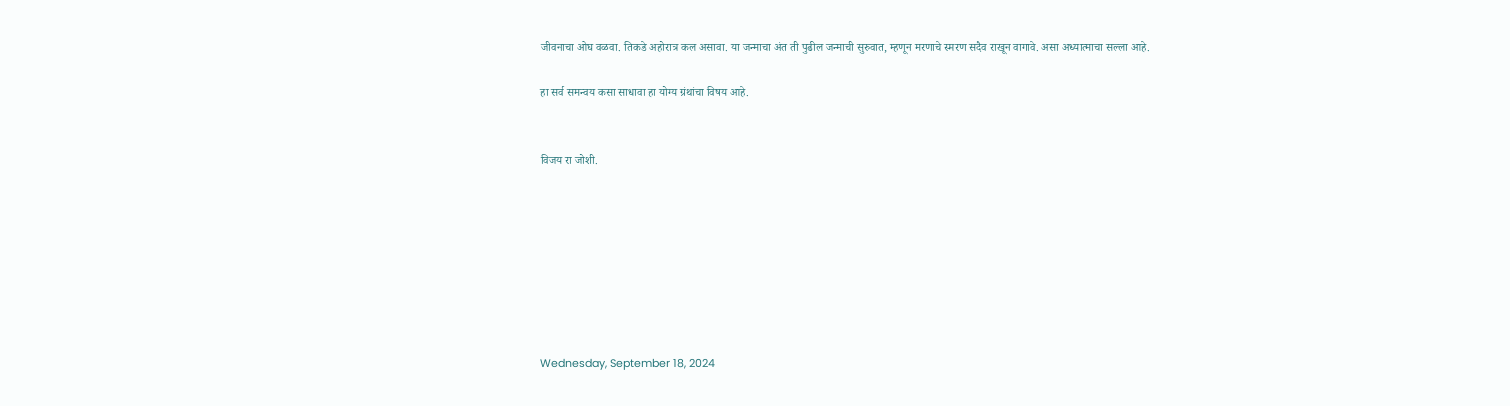जीवनाचा ओघ वळवा. तिकडे अहोरात्र कल असावा. या जन्माचा अंत ती पुढील जन्माची सुरुवात, म्हणून मरणाचे स्मरण सदैव राखून वागावे. असा अध्यात्माचा सल्ला आहे.

हा सर्व समन्वय कसा साधावा हा योग्य ग्रंथांचा विषय आहे.


विजय रा जोशी.








Wednesday, September 18, 2024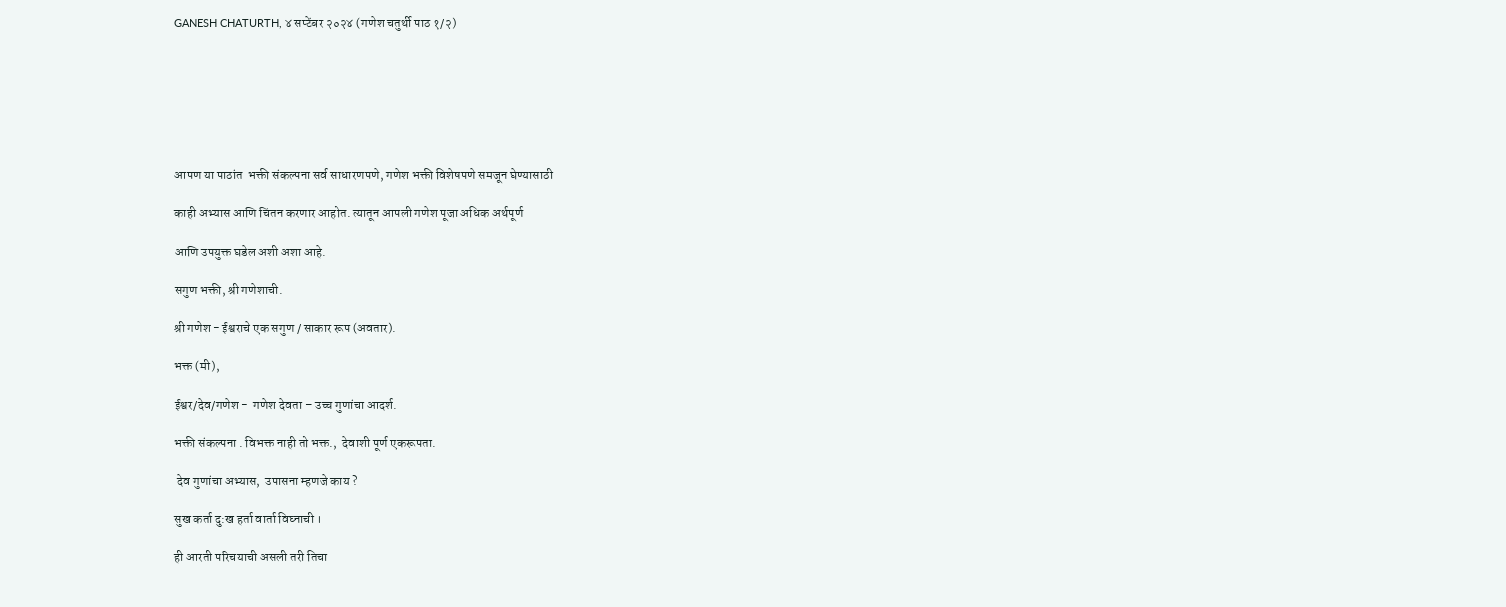GANESH CHATURTH, ४ सप्टेंबर २०२४ (गणेश चतुर्थी पाठ १/२)







आपण या पाठांत  भक्ती संकल्पना सर्व साधारणपणे, गणेश भक्ती विशेषपणे समजून घेण्यासाठी

काही अभ्यास आणि चिंतन करणार आहोत. त्यातून आपली गणेश पूजा अधिक अर्थपूर्ण

आणि उपयुक्त घडेल अशी अशा आहे.

सगुण भक्ती, श्री गणेशाची.

श्री गणेश - ईश्वराचे एक सगुण / साकार रूप (अवतार).

भक्त (मी),

ईश्वर/देव/गणेश -  गणेश देवता – उच्च गुणांचा आदर्श.

भक्ती संकल्पना . विभक्त नाही तो भक्त.,  देवाशी पूर्ण एकरूपता.

 देव गुणांचा अभ्यास,  उपासना म्हणजे काय ?

सुख कर्ता दु:ख हर्ता वार्ता विघ्नाची ।

ही आरती परिचयाची असली तरी तिचा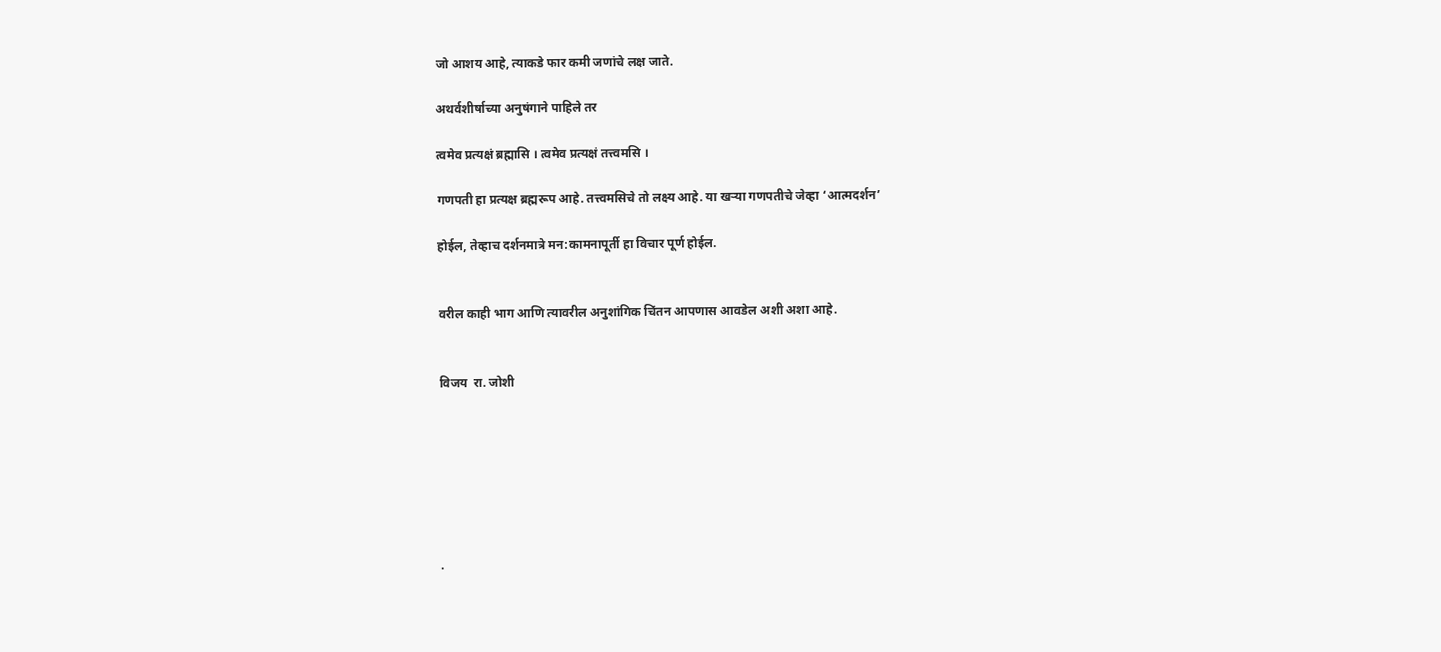जो आशय आहे, त्याकडे फार कमी जणांचे लक्ष जाते.

अथर्वशीर्षाच्या अनुषंगाने पाहिले तर

त्वमेव प्रत्यक्षं ब्रह्मासि । त्वमेव प्रत्यक्षं तत्त्वमसि ।

गणपती हा प्रत्यक्ष ब्रह्मरूप आहे. तत्त्वमसिचे तो लक्ष्य आहे. या खऱ्या गणपतीचे जेव्हा ‘आत्मदर्शन’

होईल, तेव्हाच दर्शनमात्रे मन:कामनापूर्ती हा विचार पूर्ण होईल.


वरील काही भाग आणि त्यावरील अनुशांगिक चिंतन आपणास आवडेल अशी अशा आहे.


विजय  रा. जोशी







.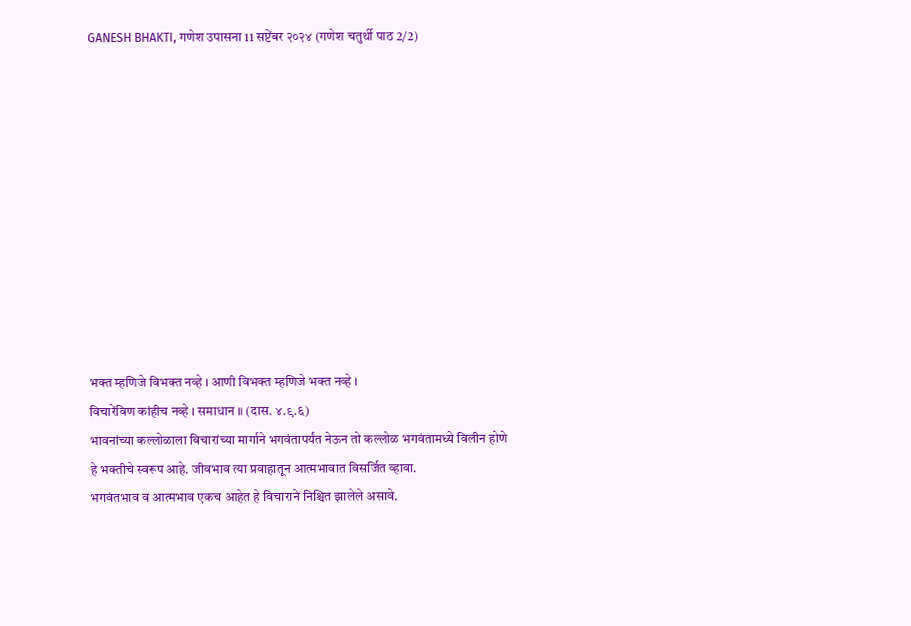GANESH BHAKTI, गणेश उपासना 11 सप्टेंबर २०२४ (गणेश चतुर्थी पाठ 2/2)











भक्त म्हणिजे विभक्त नव्हे । आणी विभक्त म्हणिजे भक्त नव्हे ।
विचारेंविण कांहीच नव्हे । समाधान ॥ (दास. ४.९.६)
भावनांच्या कल्लोळाला विचारांच्या मार्गाने भगवंतापर्यंत नेऊन तो कल्लोळ भगवंतामध्ये विलीन होणे
हे भक्तीचे स्वरूप आहे. जीवभाव त्या प्रवाहातून आत्मभावात विसर्जित व्हावा.
भगवंतभाव व आत्मभाव एकच आहेत हे विचाराने निश्चित झालेले असावे.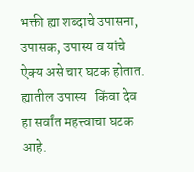भक्ती ह्या शब्दाचे उपासना, उपासक, उपास्य व यांचे ऐक्य असे चार घटक होतात.
ह्यातील उपास्य   किंवा देव हा सर्वांत महत्त्वाचा घटक आहे.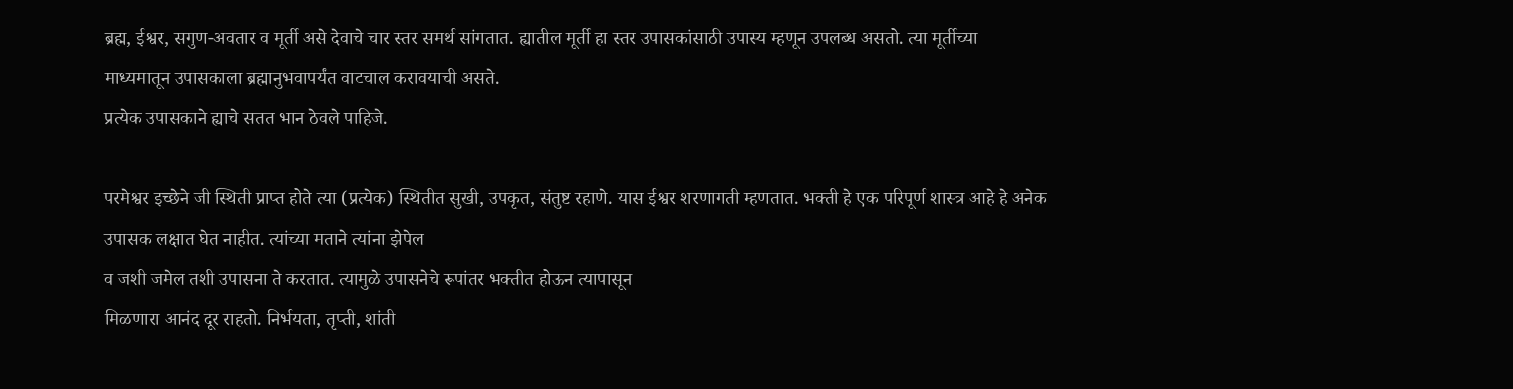ब्रह्म, ईश्वर, सगुण-अवतार व मूर्ती असे देवाचे चार स्तर समर्थ सांगतात. ह्यातील मूर्ती हा स्तर उपासकांसाठी उपास्य म्हणून उपलब्ध असतो. त्या मूर्तीच्या माध्यमातून उपासकाला ब्रह्मानुभवापर्यंत वाटचाल करावयाची असते.
प्रत्येक उपासकाने ह्याचे सतत भान ठेवले पाहिजे.

परमेश्वर इच्छेने जी स्थिती प्राप्त होते त्या (प्रत्येक) स्थितीत सुखी, उपकृत, संतुष्ट रहाणे. यास ईश्वर शरणागती म्हणतात. भक्ती हे एक परिपूर्ण शास्त्र आहे हे अनेक उपासक लक्षात घेत नाहीत. त्यांच्या मताने त्यांना झेपेल
व जशी जमेल तशी उपासना ते करतात. त्यामुळे उपासनेचे रूपांतर भक्तीत होऊन त्यापासून
मिळणारा आनंद दूर राहतो. निर्भयता, तृप्ती, शांती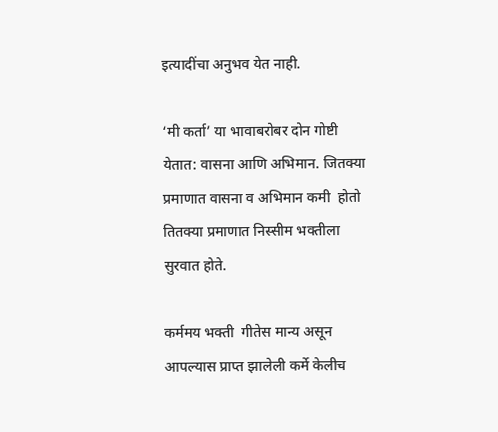इत्यादींचा अनुभव येत नाही.

‘मी कर्ता’ या भावाबरोबर दोन गोष्टी येतात: वासना आणि अभिमान. जितक्या प्रमाणात वासना व अभिमान कमी  होतो तितक्या प्रमाणात निस्सीम भक्तीला सुरवात होते.

कर्ममय भक्ती  गीतेस मान्य असून आपल्यास प्राप्त झालेली कर्मे केलीच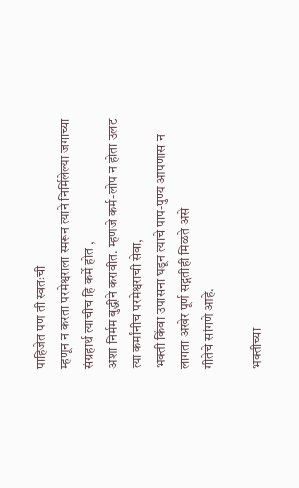पाहिजेत पण ती स्वतःची
म्हणून न करता परमेश्वराला स्मरून त्याने निर्मिलेल्या जगाच्या संग्रहार्थ त्याचीच हि कर्मे होत ,
अशा निर्मम बुद्धीने करावीत. म्हणजे कर्म-लोप न होता उलट त्या कर्मांनीच परमेश्वराची सेवा,
भक्ती किंवा उपासना घडून त्याचे पाप-पुण्य आपणास न लागता अखेर पूर्ण सद्गतीही मिळते असे
गीतेचे सांगणे आहे.

भक्तीच्या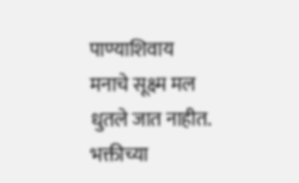पाण्याशिवाय मनाचे सूक्ष्म मल धुतले जात नाहीत. भक्तीच्या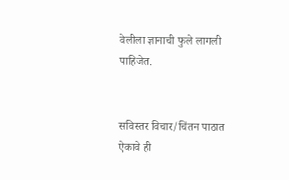वेलीला ज्ञानाची फुले लागली पाहिजेत.


सविस्तर विचार/चिंतन पाठात ऐकावे ही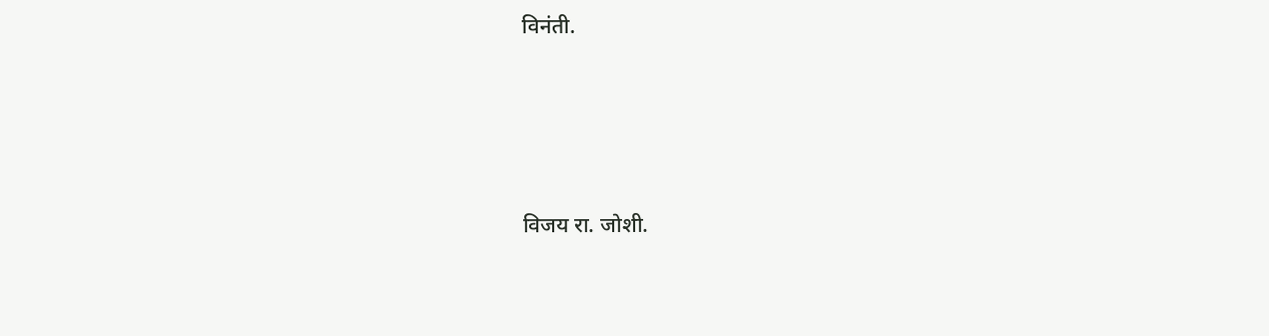विनंती.




विजय रा. जोशी.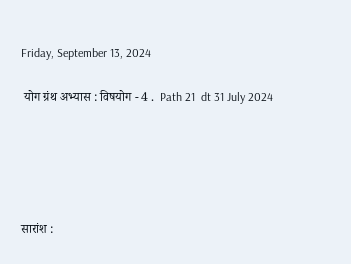Friday, September 13, 2024

 योग ग्रंथ अभ्यास : विषयोग - 4 .  Path 21  dt 31 July 2024





सारांश :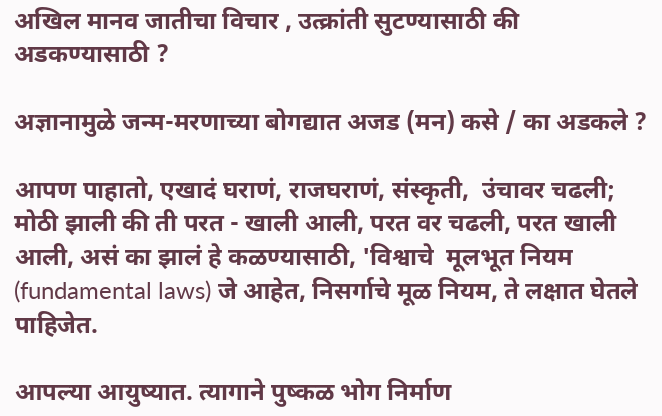अखिल मानव जातीचा विचार , उत्क्रांती सुटण्यासाठी की अडकण्यासाठी ?

अज्ञानामुळे जन्म-मरणाच्या बोगद्यात अजड (मन) कसे / का अडकले ?

आपण पाहातो, एखादं घराणं, राजघराणं, संस्कृती,  उंचावर चढली; मोठी झाली की ती परत - खाली आली, परत वर चढली, परत खाली आली, असं का झालं हे कळण्यासाठी, 'विश्वाचे  मूलभूत नियम (fundamental laws) जे आहेत, निसर्गाचे मूळ नियम, ते लक्षात घेतले पाहिजेत.

आपल्या आयुष्यात. त्यागाने पुष्कळ भोग निर्माण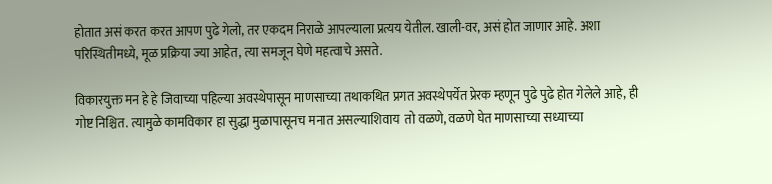होतात असं करत करत आपण पुढे गेलो, तर एकदम निराळे आपल्याला प्रत्यय येतील. खाली-वर, असं होत जाणार आहे. अशा परिस्थितीमध्ये, मूळ प्रक्रिया ज्या आहेत, त्या समजून घेणे महत्वाचे असते.

विकारयुक्त मन हे हे जिवाच्या पहिल्या अवस्थेपासून माणसाच्या तथाकथित प्रगत अवस्थेपर्येत प्रेरक म्हणून पुढे पुढे होत गेलेले आहे, ही गोष्ट निश्चित. त्यामुळे कामविकार हा सुद्धा मुळापासूनच मनात असल्याशिवाय  तो वळणे, वळणे घेत माणसाच्या सध्याच्या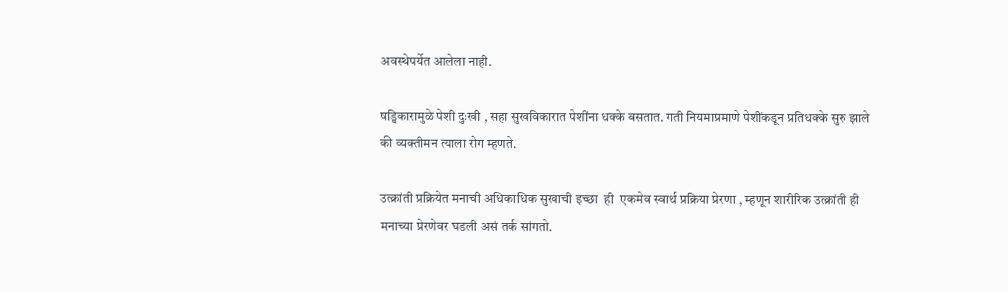अवस्थेपर्येत आलेला नाही.

ष‌ड्विकारामुळे पेशी दुःखी , सहा सुखविकारात पेशींना धक्के बसतात. गती नियमाप्रमाणे पेशींकडून प्रतिधक्के सुरु झाले की व्यक्तीमन त्याला रोग म्हणते.

उत्क्रांती प्रक्रियेत मनाची अधिकाधिक सुखाची इच्छा  ही  एकमेव स्वार्थ प्रक्रिया प्रेरणा , म्हणून शारीरिक उत्क्रांती ही मनाच्या प्रेरणेवर घडली असं तर्क सांगतो.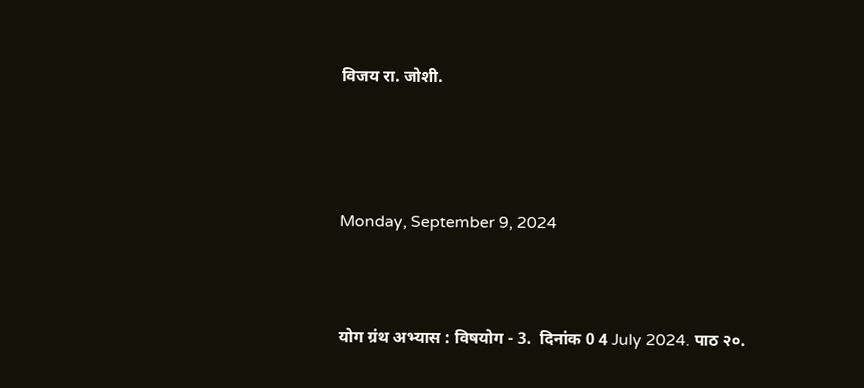विजय रा. जोशी.




Monday, September 9, 2024



योग ग्रंथ अभ्यास : विषयोग - 3.  दिनांक 0 4 July 2024. पाठ २०.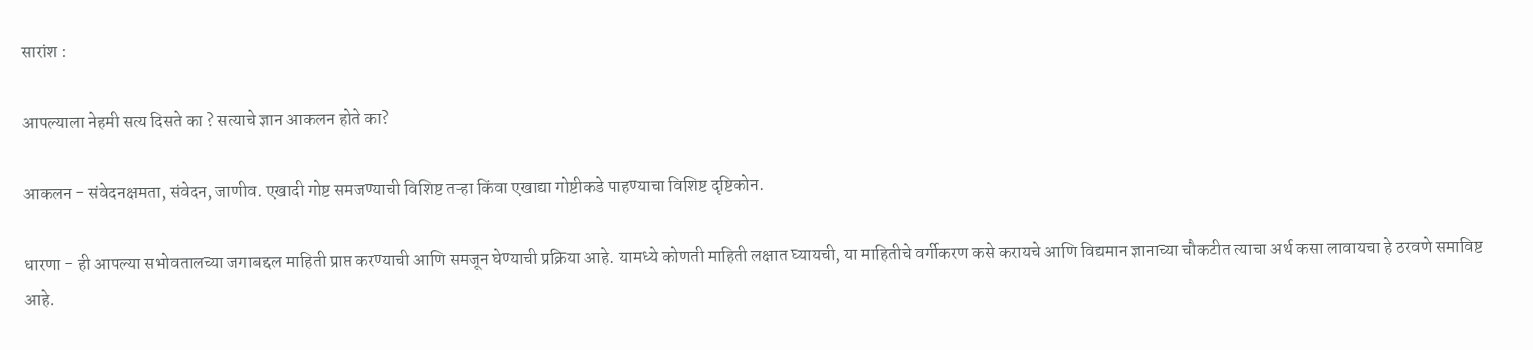सारांश :

आपल्याला नेहमी सत्य दिसते का ? सत्याचे ज्ञान आकलन होते का?

आकलन - संवेदनक्षमता, संवेदन, जाणीव. एखादी गोष्ट समजण्याची विशिष्ट तऱ्हा किंवा एखाद्या गोष्टीकडे पाहण्याचा विशिष्ट दृष्टिकोन.

धारणा - ही आपल्या सभोवतालच्या जगाबद्दल माहिती प्राप्त करण्याची आणि समजून घेण्याची प्रक्रिया आहे. यामध्ये कोणती माहिती लक्षात घ्यायची, या माहितीचे वर्गीकरण कसे करायचे आणि विद्यमान ज्ञानाच्या चौकटीत त्याचा अर्थ कसा लावायचा हे ठरवणे समाविष्ट आहे.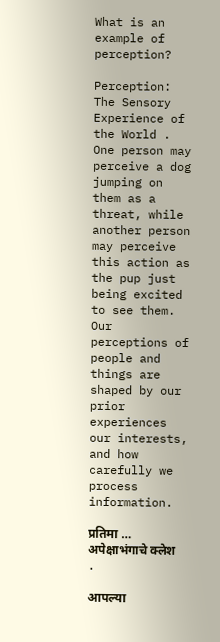What is an example of perception?

Perception: The Sensory Experience of the World . One person may perceive a dog jumping on them as a threat, while another person may perceive this action as the pup just being excited to see them. Our perceptions of people and things are shaped by our prior experiences our interests,  and how carefully we process information.

प्रतिमा … अपेक्षाभंगाचे क्लेश .

आपल्या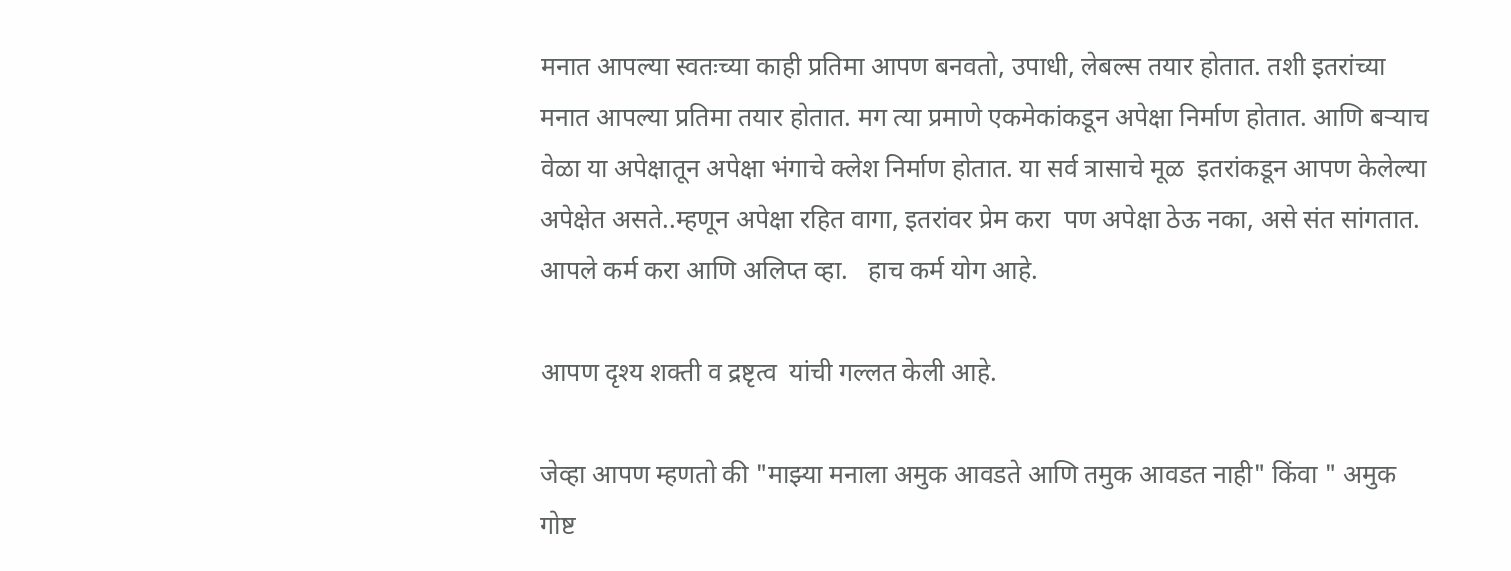मनात आपल्या स्वतःच्या काही प्रतिमा आपण बनवतो, उपाधी, लेबल्स तयार होतात. तशी इतरांच्या मनात आपल्या प्रतिमा तयार होतात. मग त्या प्रमाणे एकमेकांकडून अपेक्षा निर्माण होतात. आणि बऱ्याच वेळा या अपेक्षातून अपेक्षा भंगाचे क्लेश निर्माण होतात. या सर्व त्रासाचे मूळ  इतरांकडून आपण केलेल्या अपेक्षेत असते..म्हणून अपेक्षा रहित वागा, इतरांवर प्रेम करा  पण अपेक्षा ठेऊ नका, असे संत सांगतात. आपले कर्म करा आणि अलिप्त व्हा.   हाच कर्म योग आहे.

आपण दृश्य शक्ती व द्रष्टृत्व  यांची गल्लत केली आहे.

जेव्हा आपण म्हणतो की "माझ्या मनाला अमुक आवडते आणि तमुक आवडत नाही" किंवा " अमुक गोष्ट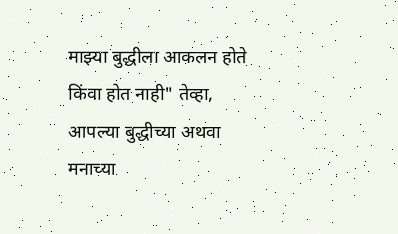माझ्या बुद्धीला आकलन होते किंवा होत नाही" तेव्हा, आपल्या बुद्धीच्या अथवा मनाच्या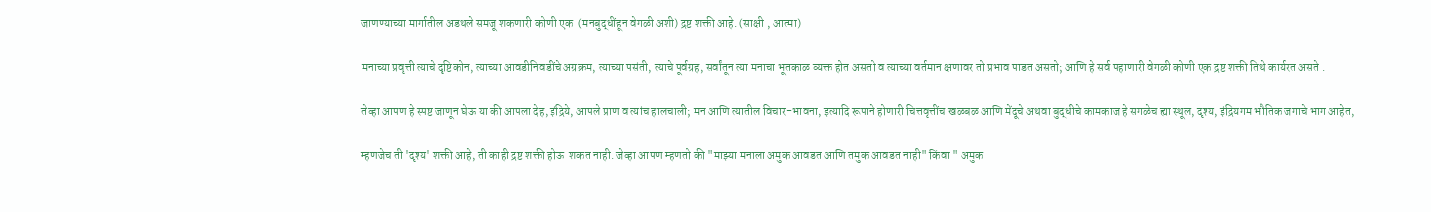जाणण्याच्या मार्गातील अडथले समजू शकणारी कोणी एक  (मनबुद्धींहून वेगळी अशी) द्रष्ट शक्ती आहे. (साक्षी , आत्मा)

मनाच्या प्रवृत्ती त्याचे दृष्टिकोन, त्याच्या आवडीनिवडींचे अग्रक्रम, त्याच्या पसंती, त्याचे पूर्वग्रह, सर्वांतून त्या मनाचा भूतकाळ व्यक्त होत असतो व त्याच्या वर्तमान क्षणावर तो प्रभाव पाडत असतो; आणि हे सर्व पहाणारी वेगळी कोणी एक द्रष्ट शक्ती तिथे कार्यरत असते .

तेव्हा आपण हे स्पष्ट जाणून घेऊ या की आपला देह, इंद्रिये, आपले प्राण व त्यांच हालचाली; मन आणि त्यातील विचार-भावना, इत्यादि रूपाने होणारी चित्तवृत्तींच खळबळ आणि मेंदूचे अथवा बुद्धीचे कामकाज हे सगळेच ह्या स्थूल, दृश्य, इंद्रियगम भौतिक जगाचे भाग आहेत,

म्हणजेच ती 'दृश्य' शक्ती आहे, ती काही द्रष्ट शक्ती होऊ  शकत नाही. जेव्हा आपण म्हणतो की "माझ्या मनाला अमुक आवडत आणि तमुक आवडत नाही" किंवा " अमुक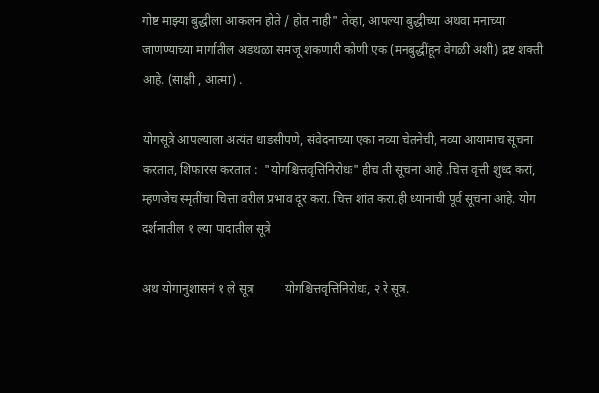गोष्ट माझ्या बुद्धीला आकलन होते / होत नाही" तेव्हा, आपल्या बुद्धीच्या अथवा मनाच्या जाणण्याच्या मार्गातील अडथळा समजू शकणारी कोणी एक (मनबुद्धींहून वेगळी अशी) द्रष्ट शक्ती आहे. (साक्षी , आत्मा) .

योगसूत्रे आपल्याला अत्यंत धाडसीपणे, संवेदनाच्या एका नव्या चेतनेची, नव्या आयामाच सूचना करतात, शिफारस करतात :  "योगश्चित्तवृत्तिनिरोधः" हीच ती सूचना आहे .चित्त वृत्ती शुध्द करां,  म्हणजेच स्मृतींचा चित्ता वरील प्रभाव दूर करा. चित्त शांत करा.ही ध्यानाची पूर्व सूचना आहे. योग दर्शनातील १ ल्या पादातील सूत्रे

अथ योगानुशासनं १ ले सूत्र          योगश्चित्तवृत्तिनिरोधः, २ रे सूत्र.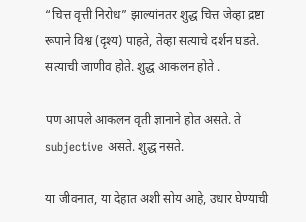“चित्त वृत्ती निरोध” झाल्यांनतर शुद्ध चित्त जेव्हा द्रष्टा रूपाने विश्व (दृश्य) पाहते, तेव्हा सत्याचे दर्शन घडते. सत्याची जाणीव होते. शुद्ध आकलन होते .

पण आपले आकलन वृती ज्ञानाने होत असते. ते subjective असते. शुद्ध नसते.

या जीवनात, या देहात अशी सोय आहे, उधार घेण्याची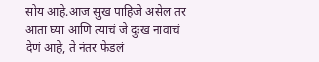सोय आहे.आज सुख पाहिजे असेल तर आता घ्या आणि त्याचं जे दुःख नावाचं देणं आहे, ते नंतर फेडलं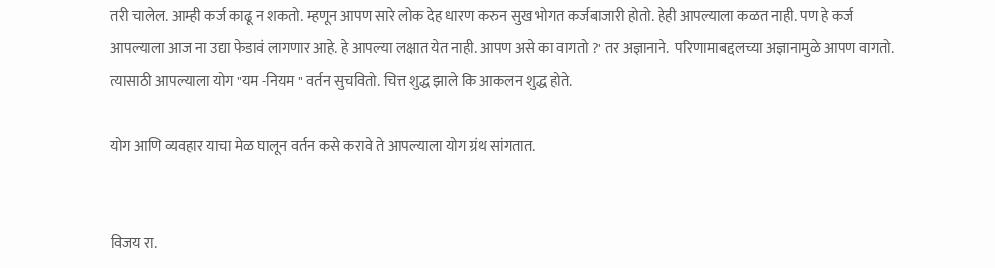तरी चालेल. आम्ही कर्ज काढू न शकतो. म्हणून आपण सारे लोक देह धारण करुन सुख भोगत कर्जबाजारी होतो. हेही आपल्याला कळत नाही. पण हे कर्ज आपल्याला आज ना उद्या फेडावं लागणार आहे. हे आपल्या लक्षात येत नाही. आपण असे का वागतो ?' तर अज्ञानाने.  परिणामाबद्दलच्या अज्ञानामुळे आपण वागतो. त्यासाठी आपल्याला योग "यम -नियम " वर्तन सुचवितो. चित्त शुद्ध झाले कि आकलन शुद्ध होते.

योग आणि व्यवहार याचा मेळ घालून वर्तन कसे करावे ते आपल्याला योग ग्रंथ सांगतात.


विजय रा.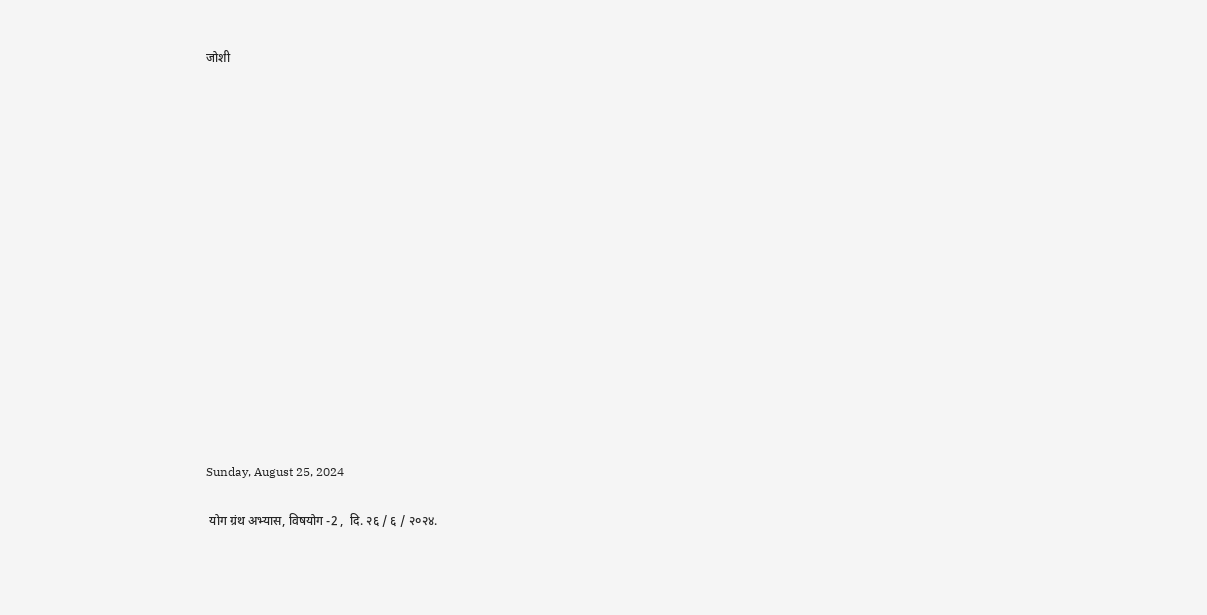जोशी
















Sunday, August 25, 2024

 योग ग्रंथ अभ्यास, विषयोग -2 ,  दि. २६ / ६ / २०२४.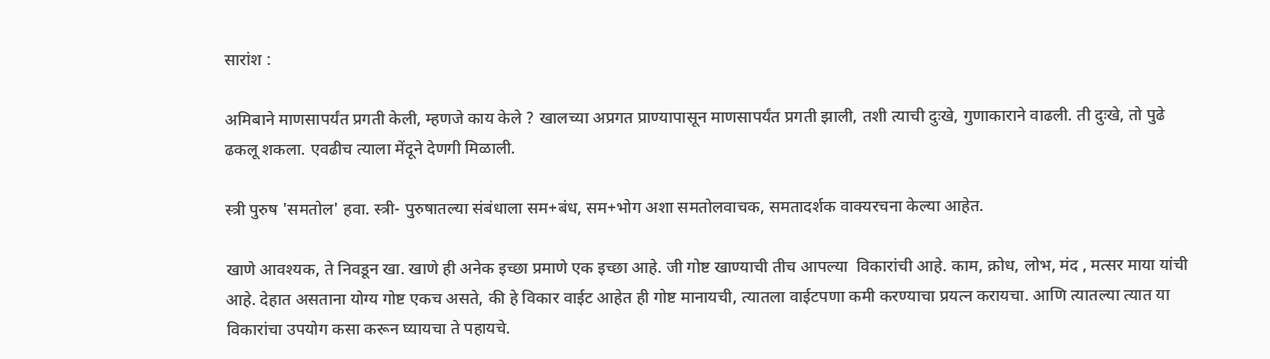सारांश :

अमिबाने माणसापर्यंत प्रगती केली, म्हणजे काय केले ? खालच्या अप्रगत प्राण्यापासून माणसापर्यंत प्रगती झाली, तशी त्याची दुःखे, गुणाकाराने वाढली. ती दुःखे, तो पुढे ढकलू शकला. एवढीच त्याला मेंदूने देणगी मिळाली.

स्त्री पुरुष 'समतोल' हवा. स्त्री- पुरुषातल्या संबंधाला सम+बंध, सम+भोग अशा समतोलवाचक, समतादर्शक वाक्यरचना केल्या आहेत.

खाणे आवश्यक, ते निवडून खा. खाणे ही अनेक इच्छा प्रमाणे एक इच्छा आहे. जी गोष्ट खाण्याची तीच आपल्या  विकारांची आहे. काम, क्रोध, लोभ, मंद , मत्सर माया यांची आहे. देहात असताना योग्य गोष्ट एकच असते, की हे विकार वाईट आहेत ही गोष्ट मानायची, त्यातला वाईटपणा कमी करण्याचा प्रयत्न करायचा. आणि त्यातल्या त्यात या विकारांचा उपयोग कसा करून घ्यायचा ते पहायचे.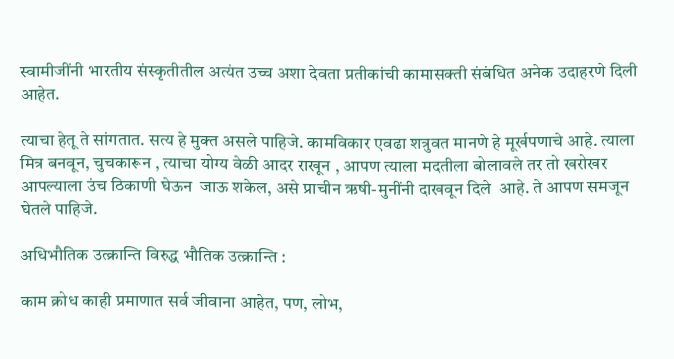स्वामीजींनी भारतीय संस्कृतीतील अत्यंत उच्च अशा देवता प्रतीकांची कामासक्ती संबंधित अनेक उदाहरणे दिली आहेत.

त्याचा हेतू ते सांगतात. सत्य हे मुक्त असले पाहिजे. कामविकार एवढा शत्रुवत मानणे हे मूर्खपणाचे आहे. त्याला मित्र बनवून, चुचकारून , त्याचा योग्य वेळी आदर राखून , आपण त्याला मदतीला बोलावले तर तो खरोखर आपल्याला उंच ठिकाणी घेऊन  जाऊ शकेल, असे प्राचीन ऋषी-मुनींनी दाखवून दिले  आहे. ते आपण समजून घेतले पाहिजे.

अधिभौतिक उत्क्रान्ति विरुद्ध भौतिक उत्क्रान्ति :

काम क्रोध काही प्रमाणात सर्व जीवाना आहेत, पण, लोभ,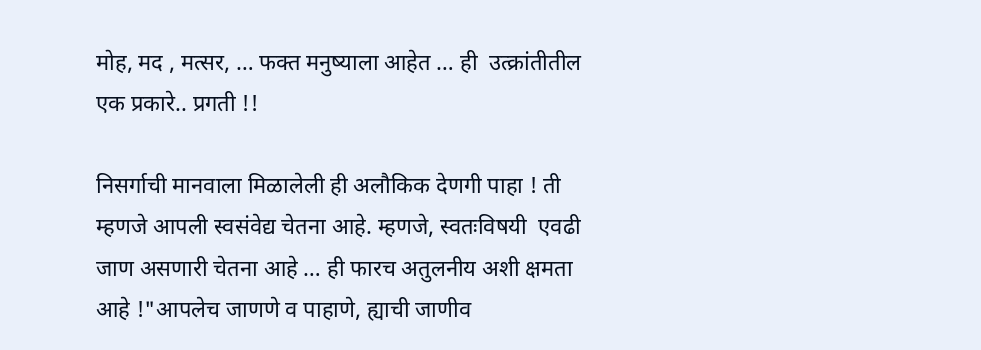मोह, मद , मत्सर, … फक्त मनुष्याला आहेत … ही  उत्क्रांतीतील एक प्रकारे.. प्रगती !!

निसर्गाची मानवाला मिळालेली ही अलौकिक देणगी पाहा ! ती म्हणजे आपली स्वसंवेद्य चेतना आहे. म्हणजे, स्वतःविषयी  एवढी जाण असणारी चेतना आहे … ही फारच अतुलनीय अशी क्षमता आहे !"आपलेच जाणणे व पाहाणे, ह्याची जाणीव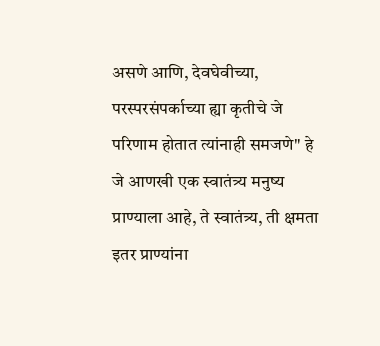असणे आणि, देवघेवीच्या, परस्परसंपर्काच्या ह्या कृतीचे जे परिणाम होतात त्यांनाही समजणे" हे जे आणखी एक स्वातंत्र्य मनुष्य प्राण्याला आहे, ते स्वातंत्र्य, ती क्षमता इतर प्राण्यांना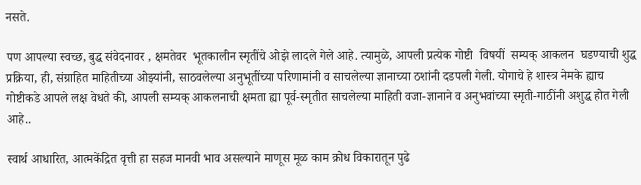नसते.

पण आपल्या स्वच्छ, बुद्ध संवेदनावर , क्षमतेवर  भूतकालीन स्मृतींचे ओझे लादले गेले आहे. त्यामुळे, आपली प्रत्येक गोष्टी  विषयीं  सम्यक् आकलन  घडण्याची शुद्ध प्रक्रिया, ही, संग्राहित माहितीच्या ओझ्यांनी, साठवलेल्या अनुभूतींच्या परिणामांनी व साचलेल्या ज्ञानाच्या ठशांनी दडपली गेली. योगाचे हे शास्त्र नेमके ह्याच गोष्टीकडे आपले लक्ष वेधते की, आपली सम्यक् आकलनाची क्षमता ह्या पूर्व-स्मृतीत साचलेल्या माहिती वजा-ज्ञानाने व अनुभवांच्या स्मृती-गाठींनी अशुद्ध होत गेली आहे..

स्वार्थ आधारित, आत्मकेंद्रित वृत्ती हा सहज मानवी भाव असल्याने माणूस मूळ काम क्रोध विकारातून पुढे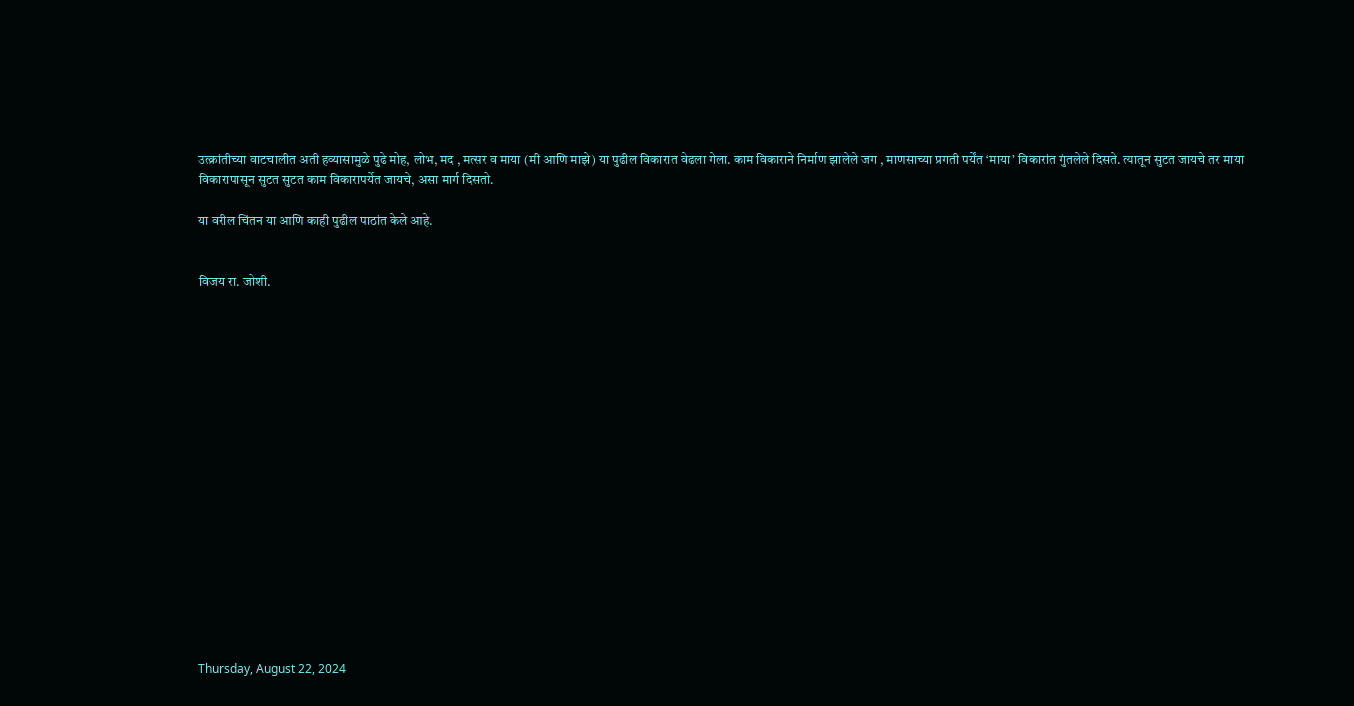उत्क्रांतीच्या वाटचालीत अती हव्यासामुळे पुढे मोह, लोभ, मद , मत्सर व माया (मी आणि माझे) या पुढील विकारात वेढला गेला. काम विकाराने निर्माण झालेले जग , माणसाच्या प्रगती पर्येंत ‘माया’ विकारांत गुंतलेले दिसते. त्यातून सुटत जायचे तर माया विकारापासून सुटत सुटत काम विकारापर्येत जायचे, असा मार्ग दिसतो.

या वरील चिंतन या आणि काही पुढील पाठांत केले आहे.


विजय रा. जोशी.


















Thursday, August 22, 2024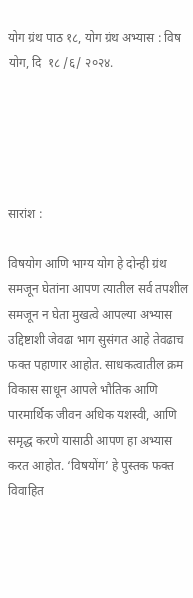योग ग्रंथ पाठ १८, योग ग्रंथ अभ्यास : विष योग, दि  १८ /६/ २०२४.





सारांश :

विषयोग आणि भाग्य योग हे दोन्ही ग्रंथ समजून घेतांना आपण त्यातील सर्व तपशील समजून न घेता मुखत्वे आपल्या अभ्यास उद्दिष्टाशी जेवढा भाग सुसंगत आहे तेवढाच फक्त पहाणार आहोत. साधकत्वातील क्रम विकास साधून आपले भौतिक आणि पारमार्थिक जीवन अधिक यशस्वी, आणि समृद्ध करणे यासाठी आपण हा अभ्यास करत आहोत. ‘विषयोंग’ हे पुस्तक फक्त विवाहित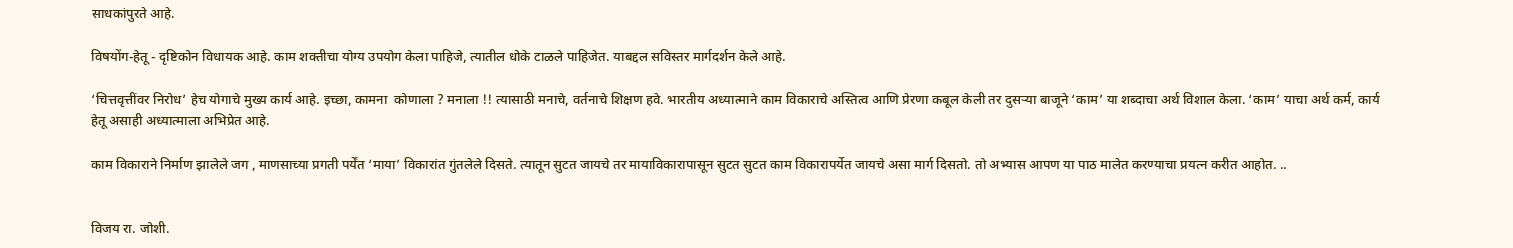साधकांपुरते आहे.

विषयोंग-हेतू - दृष्टिकोन विधायक आहे. काम शक्तीचा योग्य उपयोग केला पाहिजे, त्यातील धोके टाळले पाहिजेत. याबद्दल सविस्तर मार्गदर्शन केले आहे.

‘चित्तवृत्तींवर निरोध’ हेच योगाचे मुख्य कार्य आहे. इच्छा, कामना  कोणाला ? मनाला !! त्यासाठी मनाचे, वर्तनाचे शिक्षण हवे. भारतीय अध्यात्माने काम विकाराचे अस्तित्व आणि प्रेरणा कबूल केली तर दुसऱ्या बाजूने ‘काम’ या शब्दाचा अर्थ विशाल केला. ‘काम’ याचा अर्थ कर्म, कार्य हेतू असाही अध्यात्माला अभिप्रेत आहे.

काम विकाराने निर्माण झालेले जग , माणसाच्या प्रगती पर्येंत ‘माया’ विकारांत गुंतलेले दिसते. त्यातून सुटत जायचे तर मायाविकारापासून सुटत सुटत काम विकारापर्येत जायचे असा मार्ग दिसतो. तो अभ्यास आपण या पाठ मालेत करण्याचा प्रयत्न करीत आहोत. ..


विजय रा. जोशी.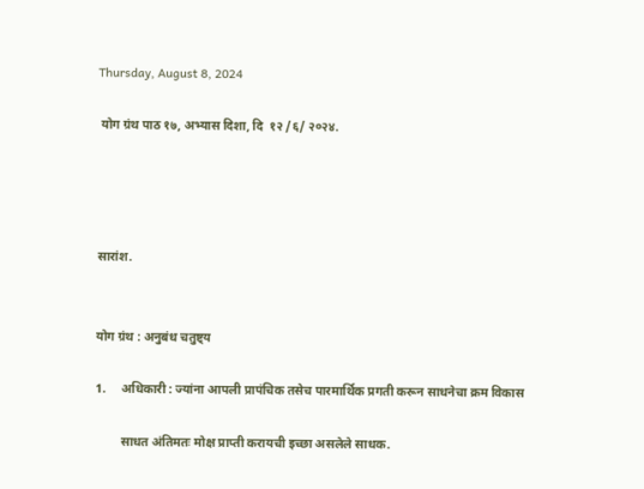Thursday, August 8, 2024

 योग ग्रंथ पाठ १७, अभ्यास दिशा, दि  १२ /६/ २०२४.




सारांश.


योग ग्रंथ : अनुबंध चतुष्ट्य

1.     अधिकारी : ज्यांना आपली प्रापंचिक तसेच पारमार्थिक प्रगती करून साधनेचा क्रम विकास

        साधत अंतिमतः मोक्ष प्राप्ती करायची इच्छा असलेले साधक.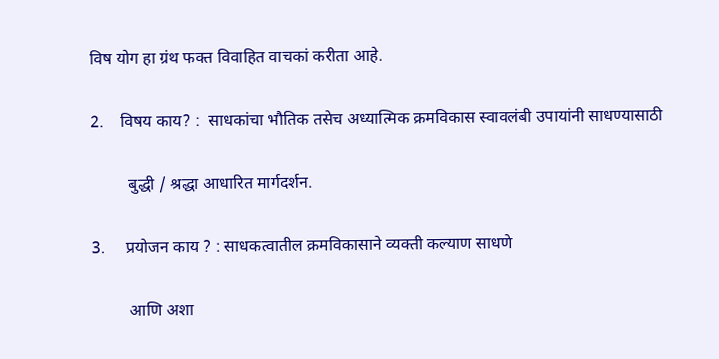विष योग हा ग्रंथ फक्त विवाहित वाचकां करीता आहे.

2.    विषय काय? :  साधकांचा भौतिक तसेच अध्यात्मिक क्रमविकास स्वावलंबी उपायांनी साधण्यासाठी

         बुद्धी / श्रद्धा आधारित मार्गदर्शन.

3.     प्रयोजन काय ? : साधकत्वातील क्रमविकासाने व्यक्ती कल्याण साधणे

         आणि अशा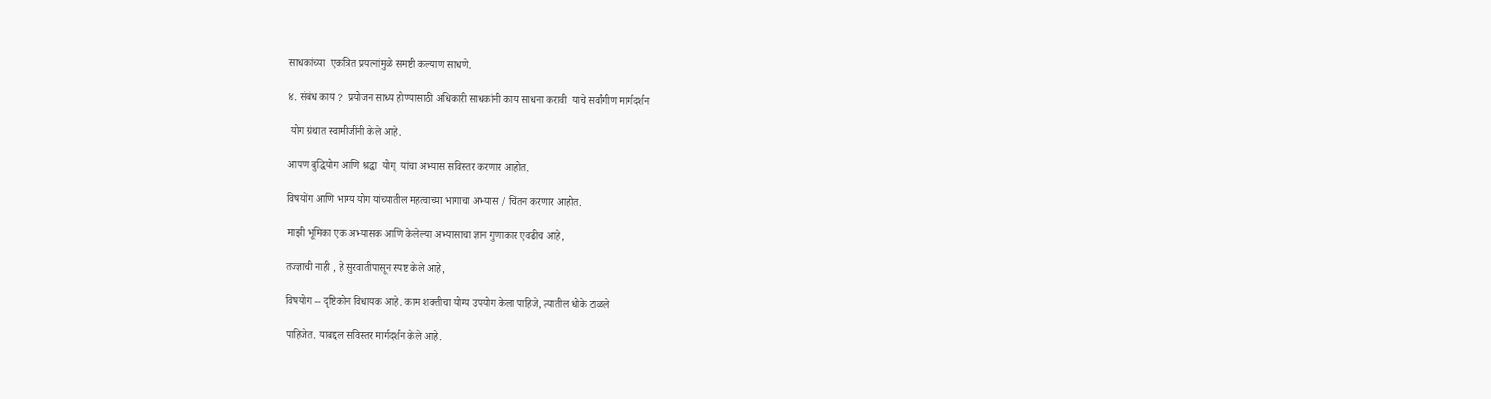साधकांच्या  एकत्रित प्रयत्नांमुळे समष्टी कल्याण साधणे.

४. संबंध काय ?  प्रयोजन साध्य होण्यासाठी अधिकारी साधकांनी काय साधना करावी  याचे सर्वांगीण मार्गदर्शन

 योग ग्रंथात स्वामीजींनी केले आहे.

आपण बुद्धियोग आणि श्रद्धा  योग्  यांचा अभ्यास सविस्तर करणार आहोत.

विषयोंग आणि भाग्य योग यांच्यातील महत्वाच्या भागाचा अभ्यास / चिंतन करणार आहोत.

माझी भूमिका एक अभ्यासक आणि केलेल्या अभ्यासाचा ज्ञान गुणाकार एवढीच आहे,

तज्ज्ञाची नाही , हे सुरवातीपासून स्पष्ट केले आहे,

विषयोग -- दृष्टिकोन विधायक आहे. काम शक्तीचा योग्य उपयोग केला पाहिजे, त्यातील धोके टाळले

पाहिजेत. याबद्दल सविस्तर मार्गदर्शन केले आहे.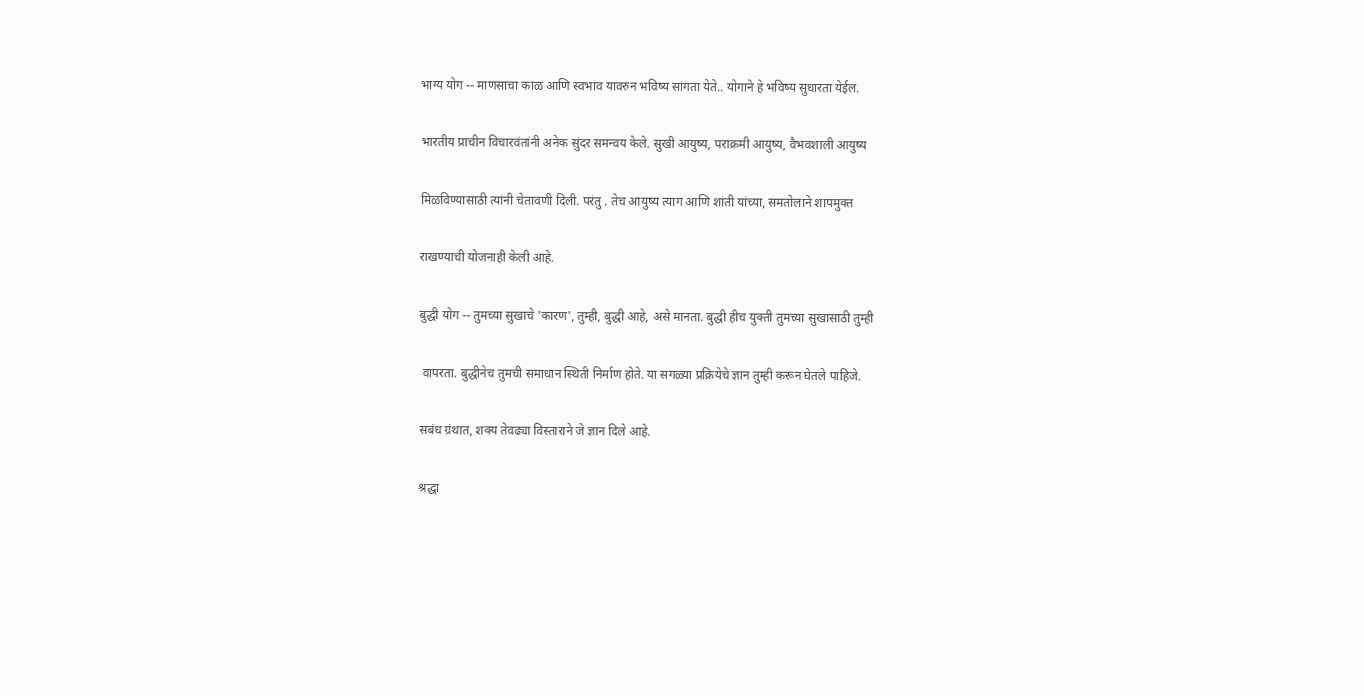भाग्य योग -- माणसाचा काळ आणि स्वभाव यावरुन भविष्य सांगता येते.. योगाने हे भविष्य सुधारता येईल.

भारतीय प्राचीन विचारवंतांनी अनेक सुंदर समन्वय केले. सुखी आयुष्य, पराक्रमी आयुष्य, वैभवशाली आयुष्य

मिळविण्यासाठी त्यांनी चेतावणी दिली. परंतु . तेच आयुष्य त्याग आणि शांती यांच्या, समतोलाने शापमुक्त

राखण्याची योजनाही केली आहे.

बुद्धी योग -- तुमच्या सुखाचे 'कारण', तुम्ही, बुद्धी आहे, असे मानता. बुद्धी हीच युक्ती तुमच्या सुखासाठी तुम्ही

 वापरता. बुद्धीनेच तुमची समाधान स्थिती निर्माण होते. या सगळ्या प्रक्रियेचे ज्ञान तुम्ही करून घेतले पाहिजे.

सबंध ग्रंथात, शक्य तेवढ्या विस्ताराने जे ज्ञान दिले आहे.

श्रद्धा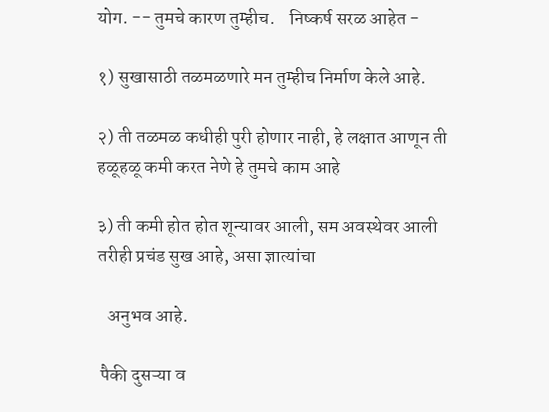योग. -- तुमचे कारण तुम्हीच.    निष्कर्ष सरळ आहेत -

१) सुखासाठी तळमळणारे मन तुम्हीच निर्माण केले आहे.

२) ती तळमळ कधीही पुरी होणार नाही, हे लक्षात आणून ती हळूहळू कमी करत नेणे हे तुमचे काम आहे

३) ती कमी होत होत शून्यावर आली, सम अवस्थेवर आली तरीही प्रचंड सुख आहे, असा ज्ञात्यांचा

   अनुभव आहे.

 पैकी दुसऱ्या व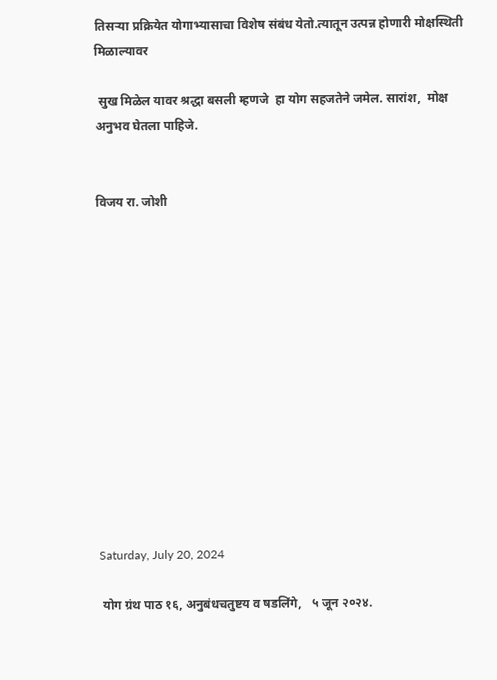तिसऱ्या प्रक्रियेत योगाभ्यासाचा विशेष संबंध येतो.त्यातून उत्पन्न होणारी मोक्षस्थिती मिळाल्यावर

 सुख मिळेल यावर श्रद्धा बसली म्हणजे  हा योग सहजतेने जमेल. सारांश,  मोक्ष अनुभव घेतला पाहिजे.


विजय रा. जोशी













Saturday, July 20, 2024

 योग ग्रंथ पाठ १६, अनुबंधचतुष्टय व षडलिंगे,   ५ जून २०२४.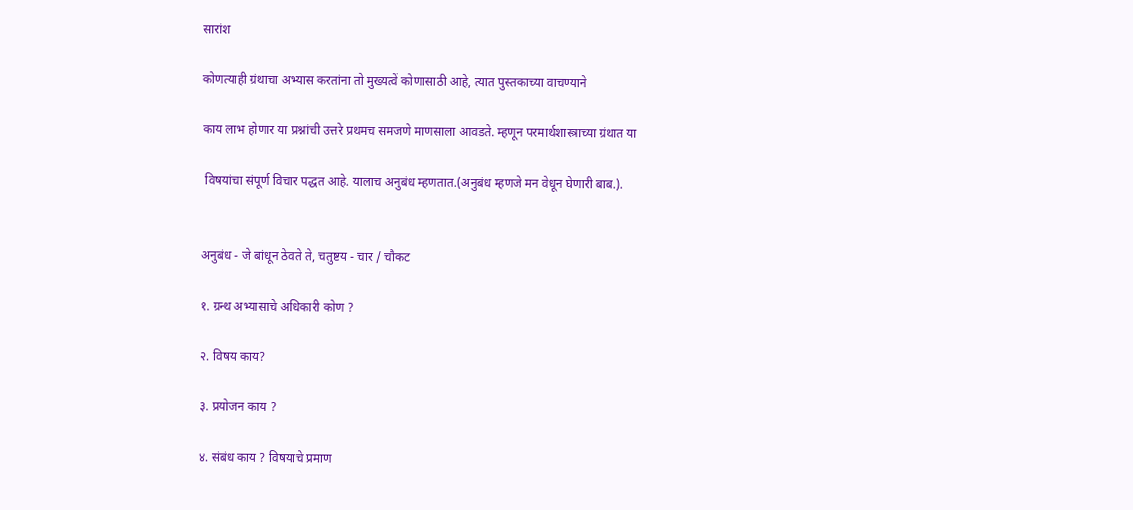सारांश

कोणत्याही ग्रंथाचा अभ्यास करतांना तो मुख्यत्वें कोणासाठी आहे, त्यात पुस्तकाच्या वाचण्याने

काय लाभ होणार या प्रश्नांची उत्तरे प्रथमच समजणे माणसाला आवडते. म्हणून परमार्थशास्त्राच्या ग्रंथात या

 विषयांचा संपूर्ण विचार पद्धत आहे. यालाच अनुबंध म्हणतात.(अनुबंध म्हणजे मन वेधून घेणारी बाब.).


अनुबंध - जे बांधून ठेवते ते, चतुष्टय - चार / चौकट

१. ग्रन्थ अभ्यासाचे अधिकारी कोण ?

२. विषय काय?

३. प्रयोजन काय ?

४. संबंध काय ? विषयाचे प्रमाण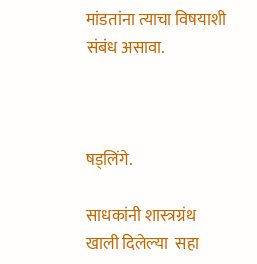मांडतांना त्याचा विषयाशी संबंध असावा.



षड्लिंगे.

साधकांनी शास्त्रग्रंथ खाली दिलेल्या  सहा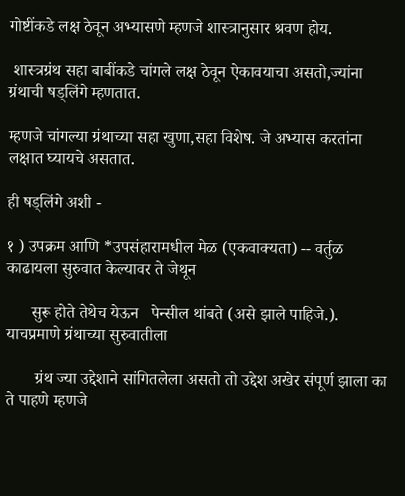गोष्टींकडे लक्ष ठेवून अभ्यासणे म्हणजे शास्त्रानुसार श्रवण होय.

 शास्त्रग्रंथ सहा बाबींकडे चांगले लक्ष ठेवून ऐकावयाचा असतो,ज्यांना ग्रंथाची षड्लिंगे म्हणतात.

म्हणजे चांगल्या ग्रंथाच्या सहा खुणा,सहा विशेष. जे अभ्यास करतांना लक्षात घ्यायचे असतात.

ही षड्लिंगे अशी -

१ ) उपक्रम आणि *उपसंहारामधील मेळ (एकवाक्यता) -- वर्तुळ काढायला सुरुवात केल्यावर ते जेथून

      सुरू होते तेथेच येऊन   पेन्सील थांबते (असे झाले पाहिजे.). याचप्रमाणे ग्रंथाच्या सुरुवातीला

       ग्रंथ ज्या उद्देशाने सांगितलेला असतो तो उद्देश अखेर संपूर्ण झाला का ते पाहणे म्हणजे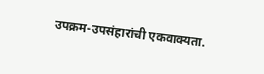उपक्रम-उपसंहारांची एकवाक्यता.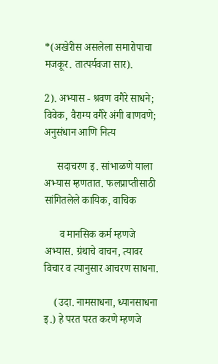*(अखेरीस असलेला समारोपाचा मजकूर. तात्पर्यवजा सार).

2). अभ्यास - श्रवण वगैरे साधने; विवेक, वैराग्य वगैरे अंगी बाणवणे; अनुसंधान आणि नित्य

     सदाचरण इ. सांभाळणे याला       अभ्यास म्हणतात. फलप्राप्तीसाठी सांगितलेले कायिक, वाचिक

      व मानसिक कर्म म्हणजे अभ्यास. ग्रंथाचे वाचन, त्यावर विचार व त्यानुसार आचरण साधना.

    (उदा. नामसाधना, ध्यानसाधना इ.) हे परत परत करणे म्हणजे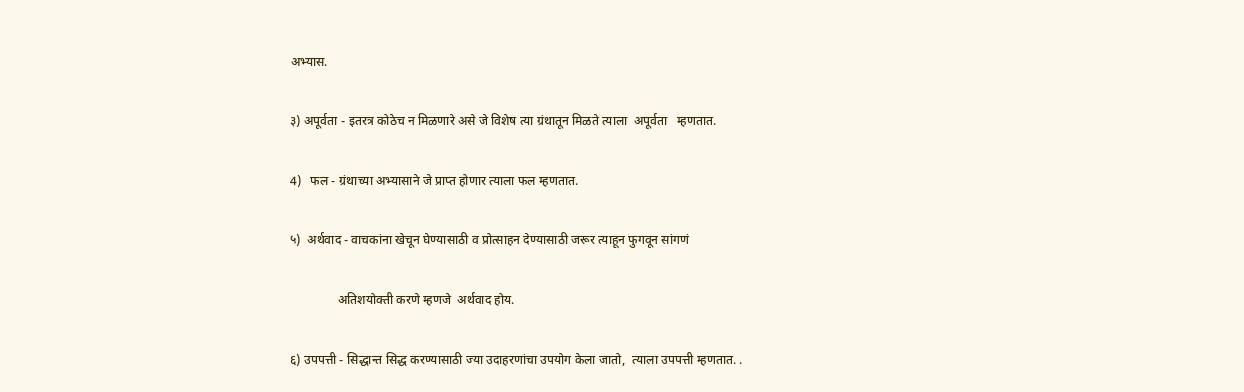अभ्यास.

३) अपूर्वता - इतरत्र कोठेच न मिळणारे असे जे विशेष त्या ग्रंथातून मिळते त्याला  अपूर्वता   म्हणतात.

4)   फल - ग्रंथाच्या अभ्यासाने जे प्राप्त होणार त्याला फल म्हणतात.

५)  अर्थवाद - वाचकांना खेचून घेण्यासाठी व प्रोत्साहन देण्यासाठी जरूर त्याहून फुगवून सांगणं

               अतिशयोक्ती करणे म्हणजे  अर्थवाद होय.

६) उपपत्ती - सिद्धान्त सिद्ध करण्यासाठी ज्या उदाहरणांचा उपयोग केला जातो,  त्याला उपपत्ती म्हणतात. .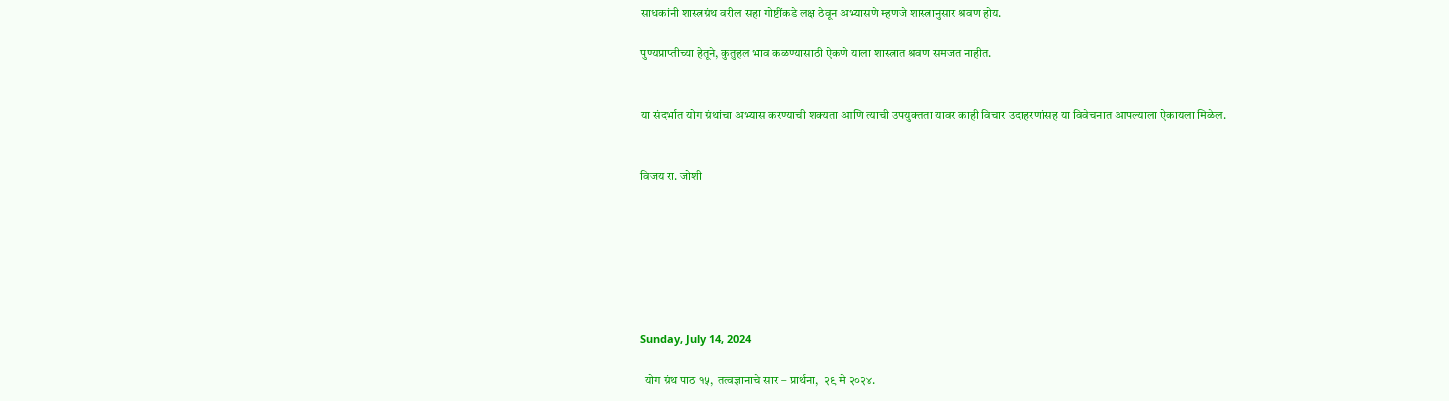साधकांनी शास्त्रग्रंथ वरील सहा गोष्टींकडे लक्ष ठेवून अभ्यासणे म्हणजे शास्त्रानुसार श्रवण होय.

पुण्यप्राप्तीच्या हेतूने, कुतुहल भाव कळण्यासाठी ऐकणे याला शास्त्रात श्रवण समजत नाहीत.


या संदर्भात योग ग्रंथांचा अभ्यास करण्याची शक्यता आणि त्याची उपयुक्तता यावर काही विचार उदाहरणांसह या विवेचनात आपल्याला ऐकायला मिळेल.


विजय रा. जोशी







Sunday, July 14, 2024

  योग ग्रंथ पाठ १५,  तत्वज्ञानाचे सार – प्रार्थना,  २९ मे २०२४.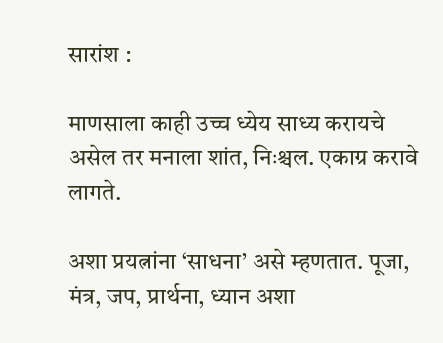सारांश :

माणसाला काही उच्च ध्येय साध्य करायचे असेल तर मनाला शांत, निःश्चल. एकाग्र करावे लागते.

अशा प्रयत्नांना ‘साधना’ असे म्हणतात. पूजा, मंत्र, जप, प्रार्थना, ध्यान अशा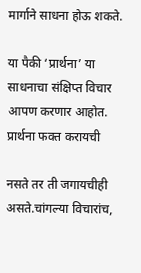मार्गाने साधना होऊ शकते.

या पैकी ‘प्रार्थना’ या साधनाचा संक्षिप्त विचार आपण करणार आहोत. प्रार्थना फक्त करायची

नसते तर ती जगायचीही असते.चांगल्या विचारांच,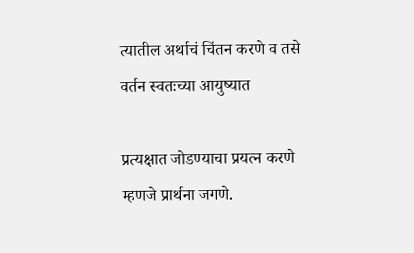त्यातील अर्थाचं चिंतन करणे व तसे वर्तन स्वतःच्या आयुष्यात

प्रत्यक्षात जोडण्याचा प्रयत्न करणे म्हणजे प्रार्थना जगणे.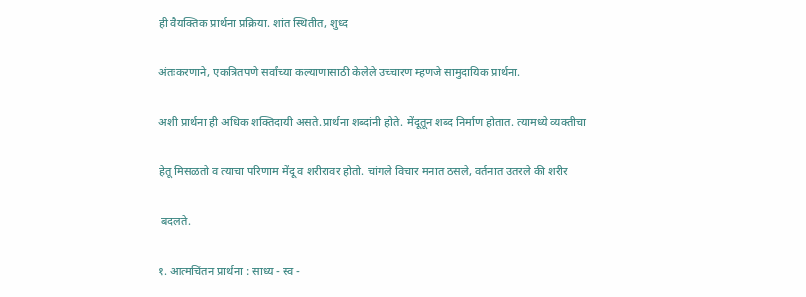ही वैयक्तिक प्रार्थना प्रक्रिया. शांत स्थितीत, शुध्द

अंतःकरणाने, एकत्रितपणे सर्वांच्या कल्याणासाठी केलेले उच्चारण म्हणजे सामुदायिक प्रार्थना.

अशी प्रार्थना ही अधिक शक्तिदायी असते.प्रार्थना शब्दांनी होते. मेंदूतून शब्द निर्माण होतात. त्यामध्ये व्यक्तीचा

हेतू मिसळतो व त्याचा परिणाम मेंदू व शरीरावर होतो. चांगले विचार मनात ठसले, वर्तनात उतरले की शरीर

 बदलते.

१. आत्मचिंतन प्रार्थना : साध्य - स्व -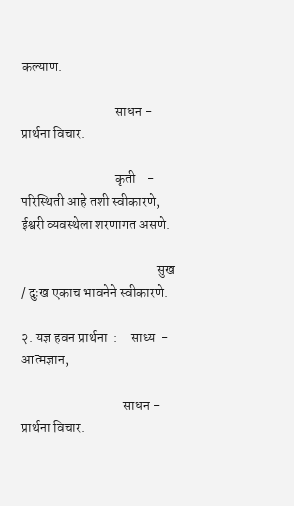कल्याण.

                                  साधन -   प्रार्थना विचार.

                                  कृती    -   परिस्थिती आहे तशी स्वीकारणे, ईश्वरी व्यवस्थेला शरणागत असणे.

                                                 सुख / दुःख एकाच भावनेने स्वीकारणे.

२. यज्ञ हवन प्रार्थना  :     साध्य  - आत्मज्ञान,

                                     साधन - प्रार्थना विचार.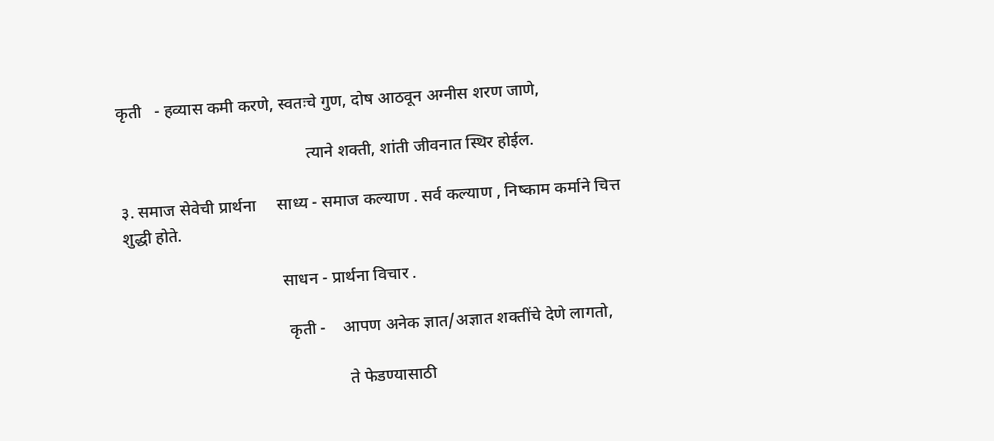कृती   - हव्यास कमी करणे, स्वतःचे गुण, दोष आठवून अग्नीस शरण जाणे,

                                             त्याने शक्ती, शांती जीवनात स्थिर होईल.

३. समाज सेवेची प्रार्थना     साध्य - समाज कल्याण . सर्व कल्याण , निष्काम कर्माने चित्त शुद्धी होते.

                                      साधन - प्रार्थना विचार .

                                       कृती -    आपण अनेक ज्ञात/अज्ञात शक्तींचे देणे लागतो,

                                                     ते फेडण्यासाठी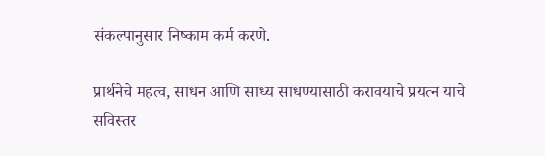संकल्पानुसार निष्काम कर्म करणे.

प्रार्थनेचे महत्व, साधन आणि साध्य साधण्यासाठी करावयाचे प्रयत्न याचे सविस्तर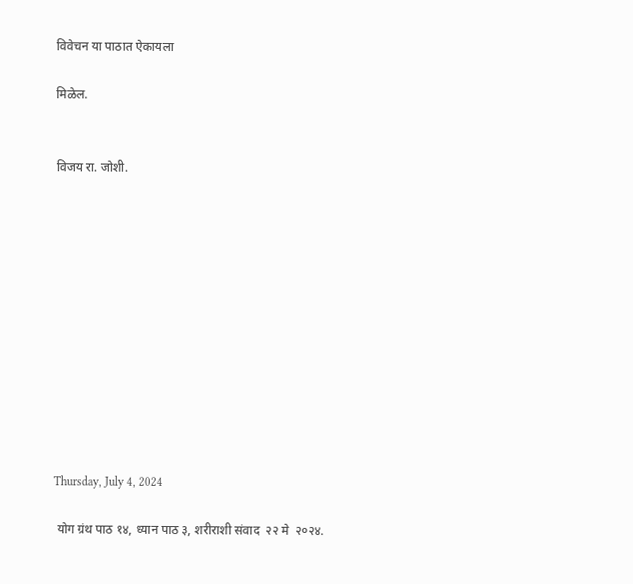विवेचन या पाठात ऐकायला

मिळेल.


विजय रा. जोशी.












Thursday, July 4, 2024

 योग ग्रंथ पाठ १४, ध्यान पाठ ३, शरीराशी संवाद  २२ मे  २०२४.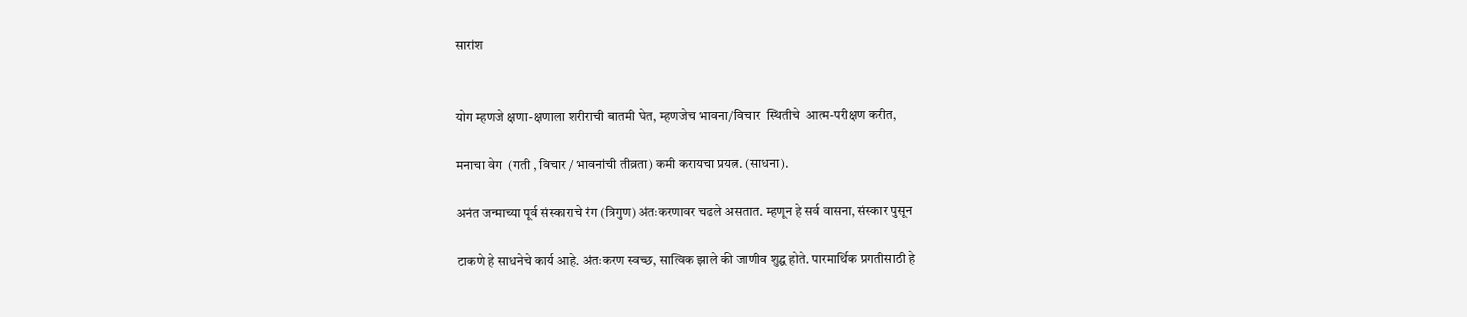सारांश


योग म्हणजे क्षणा-क्षणाला शरीराची बातमी घेत, म्हणजेच भावना/विचार  स्थितीचे  आत्म-परीक्षण करीत,

मनाचा वेग  (गती , विचार / भावनांची तीव्रता) कमी करायचा प्रयत्न. (साधना).

अनंत जन्माच्या पूर्व संस्काराचे रंग (त्रिगुण) अंतःकरणावर चढले असतात. म्हणून हे सर्व वासना, संस्कार पुसून

टाकणे हे साधनेचे कार्य आहे. अंतःकरण स्वच्छ, सात्विक झाले की जाणीव शुद्घ होते. पारमार्थिक प्रगतीसाठी हे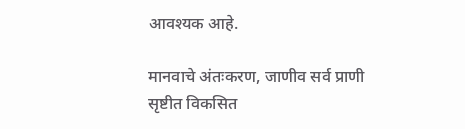आवश्यक आहे.

मानवाचे अंतःकरण, जाणीव सर्व प्राणी सृष्टीत विकसित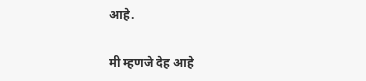आहे.

मी म्हणजे देह आहे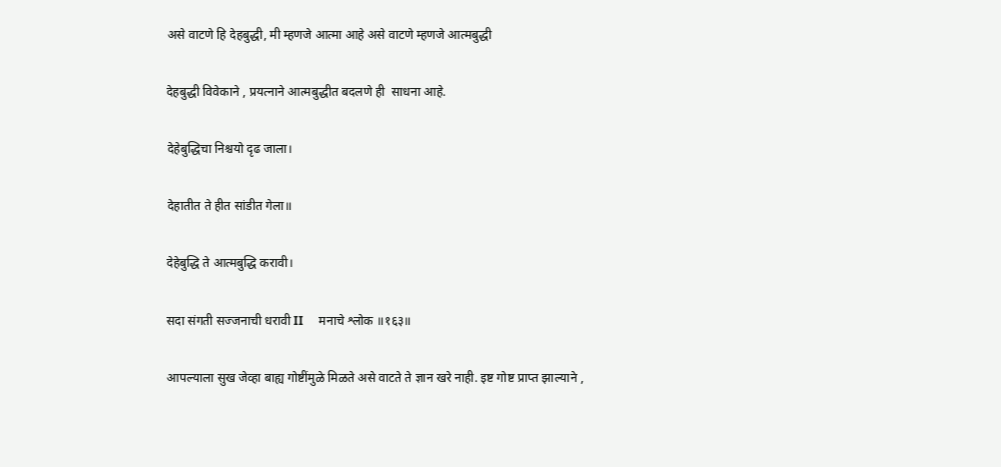असे वाटणे हि देहबुद्धी, मी म्हणजे आत्मा आहे असे वाटणे म्हणजे आत्मबुद्धी

देहबुद्धी विवेकाने , प्रयत्नाने आत्मबुद्धीत बदलणे ही  साधना आहे.

देहेबुद्धिचा निश्चयो दृढ जाला।

देहातीत ते हीत सांडीत गेला॥

देहेबुद्धि ते आत्मबुद्धि करावी।

सदा संगती सज्जनाची धरावी II     मनाचे श्लोक ॥१६३॥

आपल्याला सुख जेव्हा बाह्य गोष्टींमुळे मिळते असे वाटते ते ज्ञान खरे नाही. इष्ट गोष्ट प्राप्त झाल्याने ,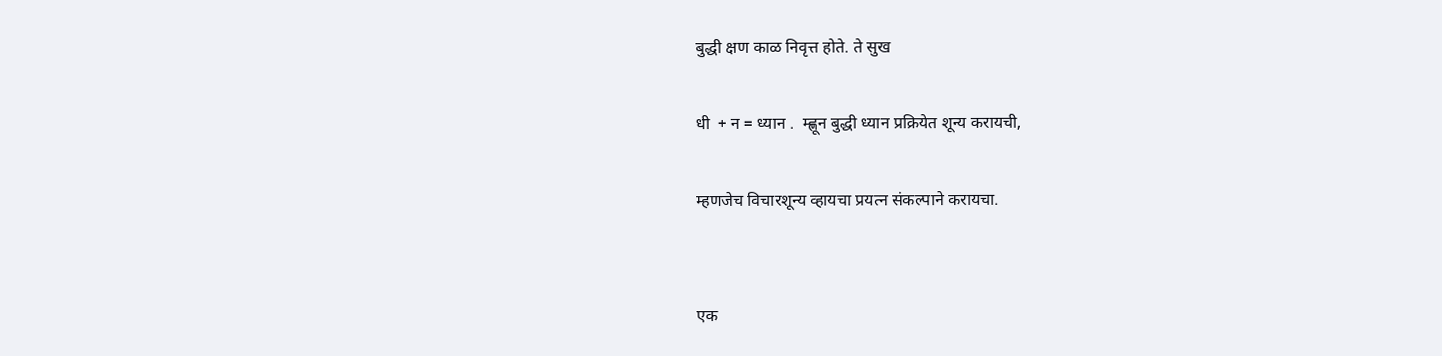बुद्धी क्षण काळ निवृत्त होते. ते सुख

धी  + न = ध्यान .  म्ह्णून बुद्धी ध्यान प्रक्रियेत शून्य करायची,

म्हणजेच विचारशून्य व्हायचा प्रयत्न संकल्पाने करायचा.


एक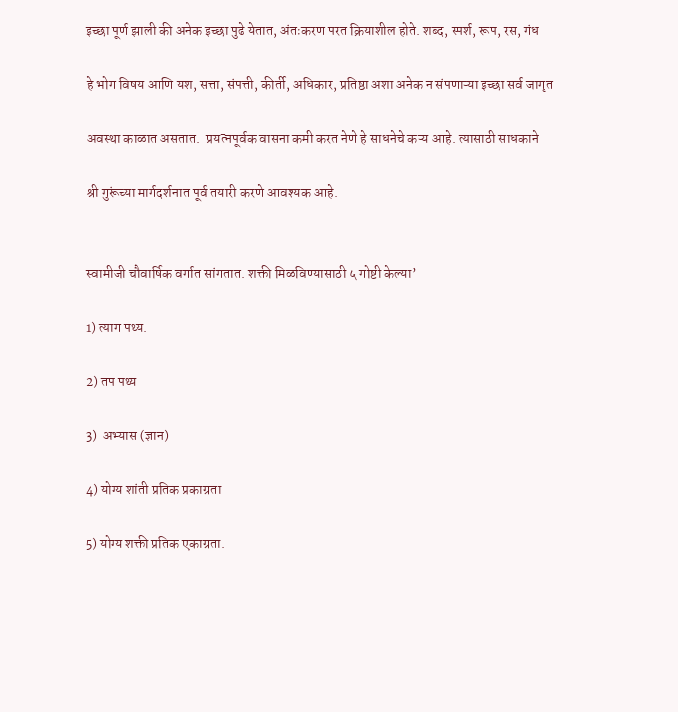इच्छा पूर्ण झाली की अनेक इच्छा पुढे येतात, अंतःकरण परत क्रियाशील होते. शब्द, स्पर्श, रूप, रस, गंध

हे भोग विषय आणि यश, सत्ता, संपत्ती, कीर्ती, अधिकार, प्रतिष्ठा अशा अनेक न संपणाऱ्या इच्छा सर्व जागृत

अवस्था काळात असतात.  प्रयत्नपूर्वक वासना कमी करत नेणे हे साधनेचे कऱ्य आहे. त्यासाठी साधकाने

श्री गुरूंच्या मार्गदर्शनात पूर्व तयारी करणे आवश्यक आहे.


स्वामीजी चौवार्षिक वर्गात सांगतात. शक्ती मिळविण्यासाठी ५ गोष्टी केल्या’

1) त्याग पथ्य.

2) तप पथ्य

3)  अभ्यास (ज्ञान)

4) योग्य शांती प्रतिक प्रकाग्रता

5) योग्य शक्ती प्रतिक एकाग्रता.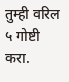तुम्ही वरिल ५ गोष्टी करा.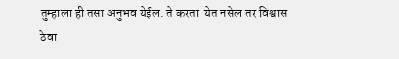तुम्हाला ही तसा अनुभव येईल. ते करता  येत नसेल तर विश्वास ठेवा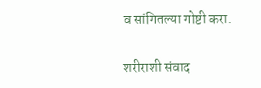व सांगितल्या गोष्टी करा.

शरीराशी संवाद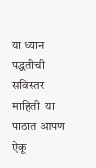या ध्यान पद्धतीची सविस्तर माहिती  या पाठात आपण ऐकू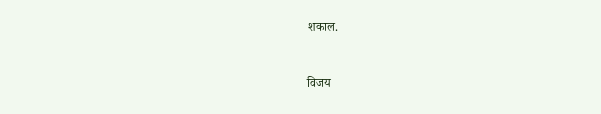शकाल.


विजय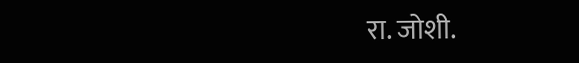रा. जोशी.